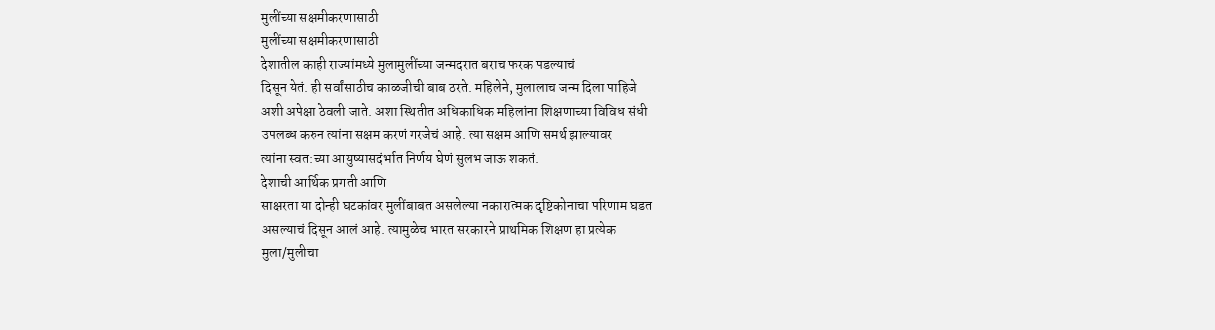मुलींच्या सक्षमीकरणासाठी
मुलींच्या सक्षमीकरणासाठी
देशातील काही राज्यांमध्ये मुलामुलींच्या जन्मदरात बराच फरक पडल्याचं
दिसून येतं. ही सर्वांसाठीच काळजीची बाब ठरते. महिलेने, मुलालाच जन्म दिला पाहिजे
अशी अपेक्षा ठेवली जाते. अशा स्थितीत अधिकाधिक महिलांना शिक्षणाच्या विविध संधी
उपलब्ध करुन त्यांना सक्षम करणं गरजेचं आहे. त्या सक्षम आणि समर्थ झाल्यावर
त्यांना स्वत:च्या आयुष्यासदंर्भात निर्णय घेणं सुलभ जाऊ शकतं.
देशाची आर्थिक प्रगती आणि
साक्षरता या दोन्ही घटकांवर मुलींबाबत असलेल्या नकारात्मक दृष्टिकोनाचा परिणाम घडत
असल्याचं दिसून आलं आहे. त्यामुळेच भारत सरकारने प्राथमिक शिक्षण हा प्रत्येक
मुला/मुलीचा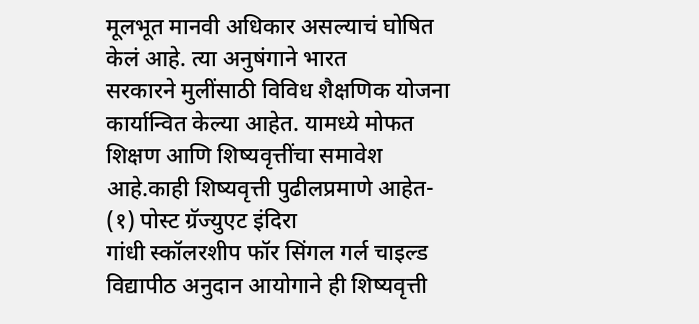मूलभूत मानवी अधिकार असल्याचं घोषित केलं आहे. त्या अनुषंगाने भारत
सरकारने मुलींसाठी विविध शैक्षणिक योजना कार्यान्वित केल्या आहेत. यामध्ये मोफत
शिक्षण आणि शिष्यवृत्तींचा समावेश आहे.काही शिष्यवृत्ती पुढीलप्रमाणे आहेत-
(१) पोस्ट ग्रॅज्युएट इंदिरा
गांधी स्कॉलरशीप फॉर सिंगल गर्ल चाइल्ड
विद्यापीठ अनुदान आयोगाने ही शिष्यवृत्ती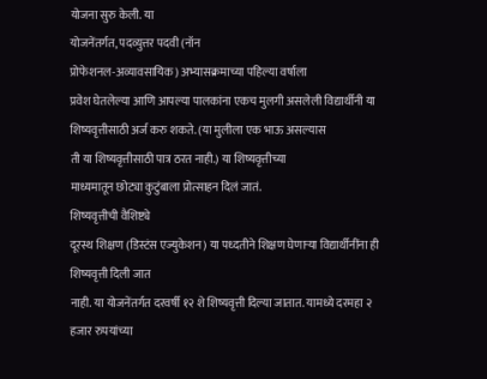योजना सुरु केली. या
योजनेंतर्गत, पदव्युत्तर पदवी (नॉन
प्रोफेशनल-अव्यावसायिक) अभ्यासक्रमाच्या पहिल्या वर्षाला
प्रवेश घेतलेल्या आणि आपल्या पालकांना एकच मुलगी असलेली विद्यार्थीनी या
शिष्यवृत्तीसाठी अर्ज करु शकते. (या मुलीला एक भाऊ असल्यास
ती या शिष्यवृत्तीसाठी पात्र ठरत नाही.) या शिष्यवृत्तीच्या
माध्यमातून छोट्या कुटुंबाला प्रोत्साहन दिलं जातं.
शिष्यवृत्तीची वैशिष्ट्ये
दूरस्थ शिक्षण (डिस्टंस एज्युकेशन) या पध्दतीने शिक्षण घेणाऱ्या विद्यार्थीनींना ही शिष्यवृत्ती दिली जात
नाही. या योजनेंतर्गत दरवर्षी १२ शे शिष्यवृत्ती दिल्या जातात. यामध्ये दरमहा २
हजार रुपयांच्या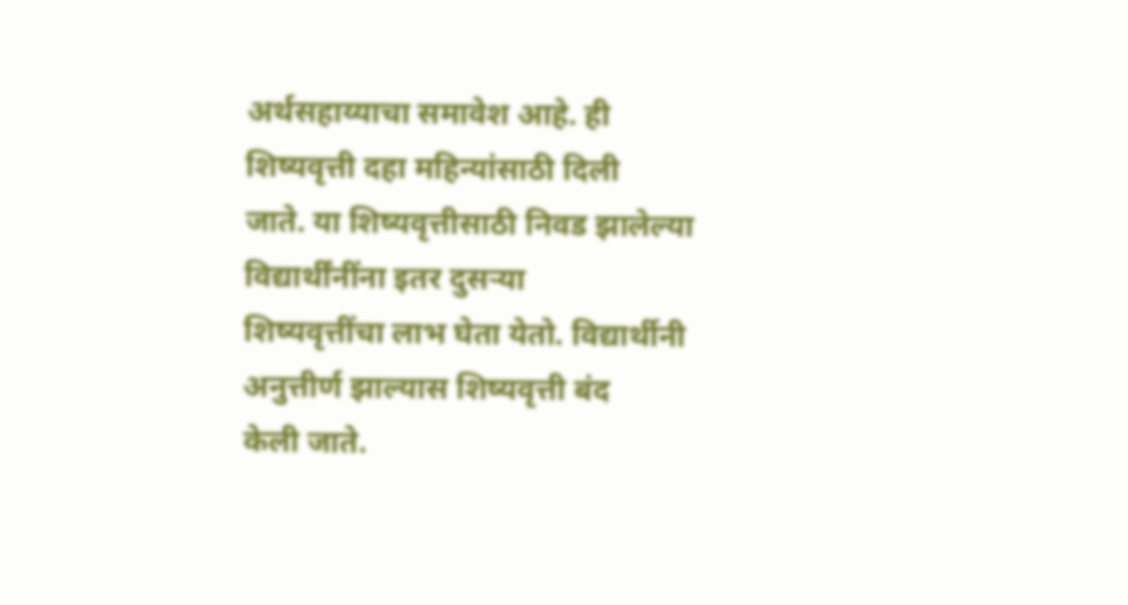अर्थसहाय्याचा समावेश आहे. ही शिष्यवृत्ती दहा महिन्यांसाठी दिली
जाते. या शिष्यवृत्तीसाठी निवड झालेल्या विद्यार्थींनींना इतर दुसऱ्या
शिष्यवृत्तींचा लाभ घेता येतो. विद्यार्थीनी अनुत्तीर्ण झाल्यास शिष्यवृत्ती बंद
केली जाते.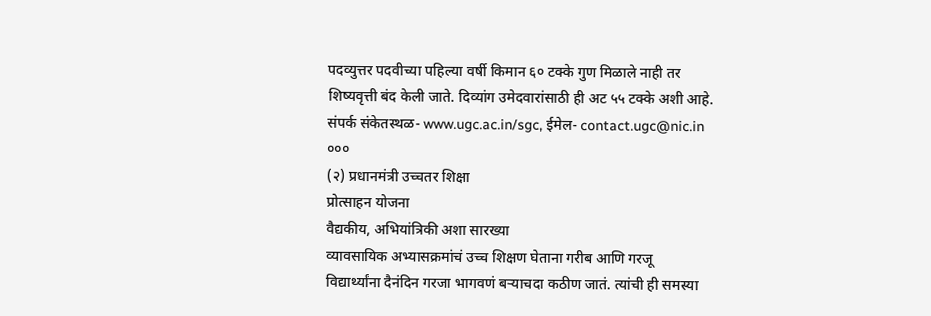पदव्युत्तर पदवीच्या पहिल्या वर्षी किमान ६० टक्के गुण मिळाले नाही तर
शिष्यवृत्ती बंद केली जाते. दिव्यांग उमेदवारांसाठी ही अट ५५ टक्के अशी आहे.
संपर्क संकेतस्थळ- www.ugc.ac.in/sgc, ईमेल- contact.ugc@nic.in
०००
(२) प्रधानमंत्री उच्चतर शिक्षा
प्रोत्साहन योजना
वैद्यकीय, अभियांत्रिकी अशा सारख्या
व्यावसायिक अभ्यासक्रमांचं उच्च शिक्षण घेताना गरीब आणि गरजू
विद्यार्थ्यांना दैनंदिन गरजा भागवणं बऱ्याचदा कठीण जातं. त्यांची ही समस्या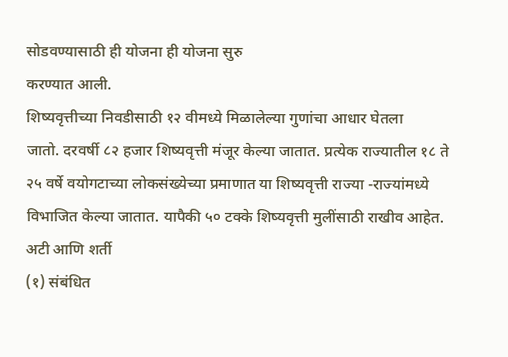सोडवण्यासाठी ही योजना ही योजना सुरु
करण्यात आली.
शिष्यवृत्तीच्या निवडीसाठी १२ वीमध्ये मिळालेल्या गुणांचा आधार घेतला
जातो. दरवर्षी ८२ हजार शिष्यवृत्ती मंजूर केल्या जातात. प्रत्येक राज्यातील १८ ते
२५ वर्षे वयोगटाच्या लोकसंख्येच्या प्रमाणात या शिष्यवृत्ती राज्या -राज्यांमध्ये
विभाजित केल्या जातात. यापैकी ५० टक्के शिष्यवृत्ती मुलींसाठी राखीव आहेत.
अटी आणि शर्ती
(१) संबंधित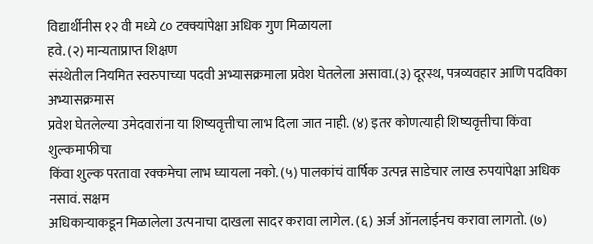विद्यार्थीनीस १२ वी मध्ये ८० टक्क्यांपेक्षा अधिक गुण मिळायला
हवे. (२) मान्यताप्राप्त शिक्षण
संस्थेतील नियमित स्वरुपाच्या पदवी अभ्यासक्रमाला प्रवेश घेतलेला असावा.(३) दूरस्थ, पत्रव्यवहार आणि पदविका अभ्यासक्रमास
प्रवेश घेतलेल्या उमेदवारांना या शिष्यवृत्तीचा लाभ दिला जात नाही. (४) इतर कोणत्याही शिष्यवृत्तीचा किंवा शुल्कमाफीचा
किंवा शुल्क परतावा रक्कमेचा लाभ घ्यायला नको. (५) पालकांचं वार्षिक उत्पन्न साडेचार लाख रुपयांपेक्षा अधिक नसावं. सक्षम
अधिकाऱ्याकडून मिळालेला उत्पनाचा दाखला सादर करावा लागेल. (६) अर्ज ऑनलाईनच करावा लागतो. (७)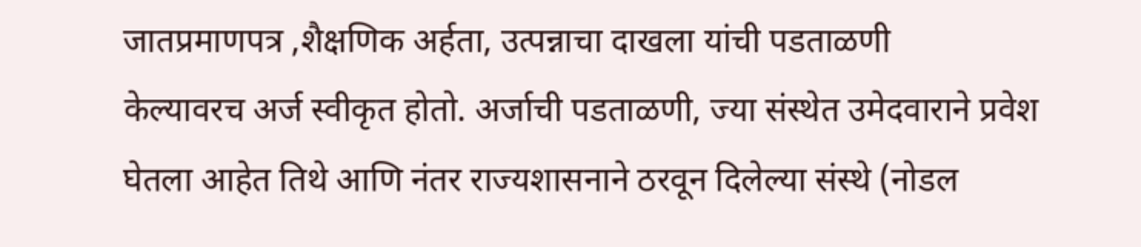जातप्रमाणपत्र ,शैक्षणिक अर्हता, उत्पन्नाचा दाखला यांची पडताळणी
केल्यावरच अर्ज स्वीकृत होतो. अर्जाची पडताळणी, ज्या संस्थेत उमेदवाराने प्रवेश
घेतला आहेत तिथे आणि नंतर राज्यशासनाने ठरवून दिलेल्या संस्थे (नोडल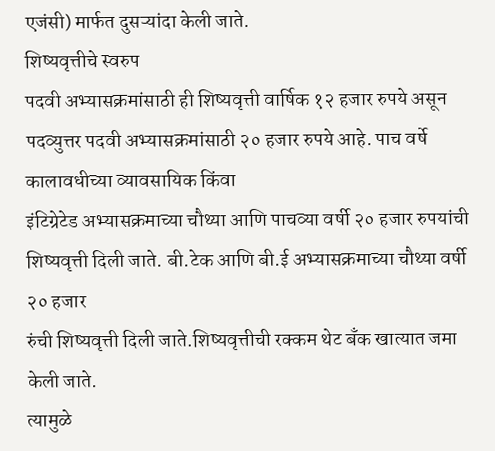एजंसी) मार्फत दुसऱ्यांदा केली जाते.
शिष्यवृत्तीचे स्वरुप
पदवी अभ्यासक्रमांसाठी ही शिष्यवृत्ती वार्षिक १२ हजार रुपये असून
पदव्युत्तर पदवी अभ्यासक्रमांसाठी २० हजार रुपये आहे. पाच वर्षे कालावधीच्या व्यावसायिक किंवा
इंटिग्रेटेड अभ्यासक्रमाच्या चौथ्या आणि पाचव्या वर्षी २० हजार रुपयांची
शिष्यवृत्ती दिली जाते. बी.टेक आणि बी.ई अभ्यासक्रमाच्या चौथ्या वर्षी २० हजार
रुंची शिष्यवृत्ती दिली जाते.शिष्यवृत्तीची रक्कम थेट बँक खात्यात जमा केली जाते.
त्यामुळे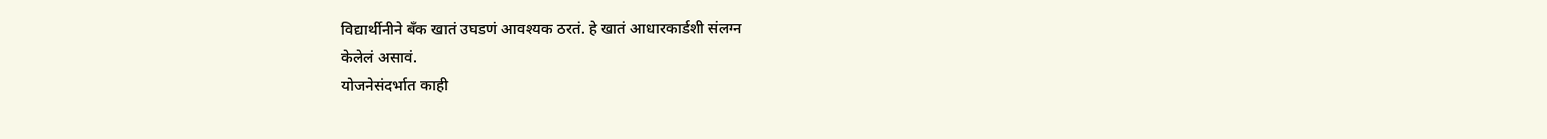विद्यार्थीनीने बँक खातं उघडणं आवश्यक ठरतं. हे खातं आधारकार्डशी संलग्न
केलेलं असावं.
योजनेसंदर्भात काही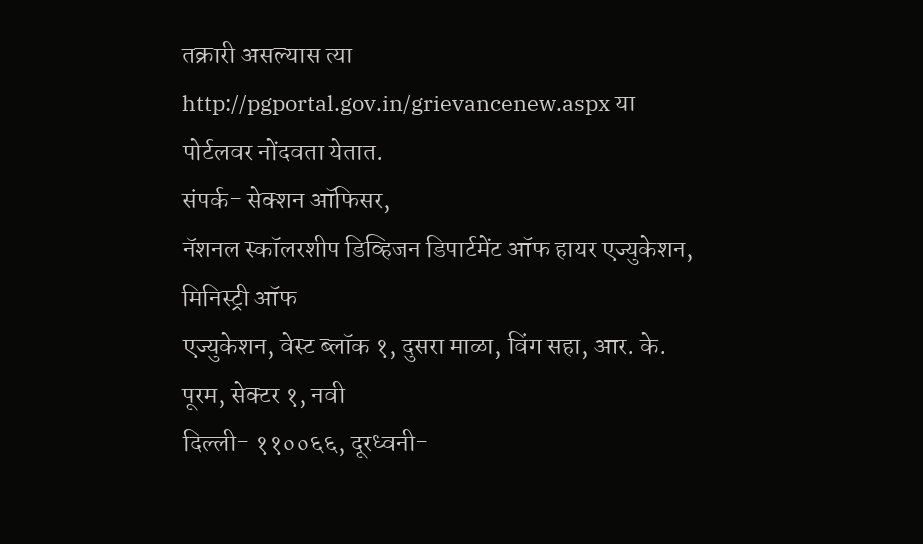तक्रारी असल्यास त्या http://pgportal.gov.in/grievancenew.aspx या पोर्टलवर नोंदवता येतात.
संपर्क- सेक्शन ऑफिसर,
नॅशनल स्कॉलरशीप डिव्हिजन डिपार्टमेंट ऑफ हायर एज्युकेशन, मिनिस्ट्री ऑफ
एज्युकेशन, वेस्ट ब्लॉक १, दुसरा माळा, विंग सहा, आर. के. पूरम, सेक्टर १, नवी
दिल्ली- ११००६६, दूरध्वनी-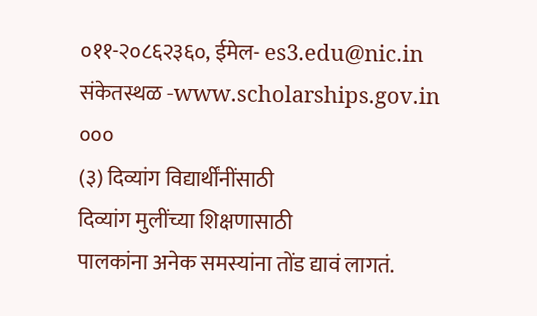०११-२०८६२३६०, ईमेल- es3.edu@nic.in संकेतस्थळ -www.scholarships.gov.in
०००
(३) दिव्यांग विद्यार्थींनींसाठी
दिव्यांग मुलींच्या शिक्षणासाठी
पालकांना अनेक समस्यांना तोंड द्यावं लागतं.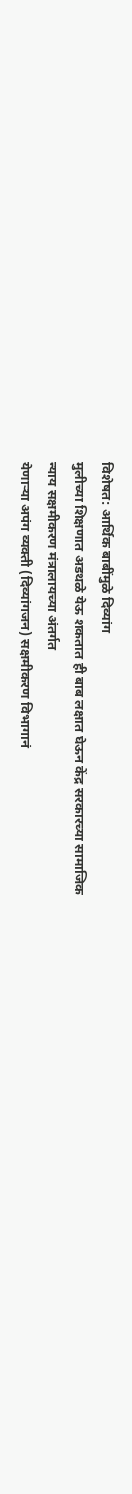विशेषत: आर्थिक बाबींमुळे दिव्यांग
मुलीच्या शिक्षणात अडथळे येऊ शकतात ही बाब लक्षात घेऊन केंद्र सरकारच्या सामाजिक
न्याय सक्षमीकरण मंत्रालायच्या अंतर्गत
येणाऱ्या अपंग व्यक्ती (दिव्यांगजन) सक्षमीकरण विभागानं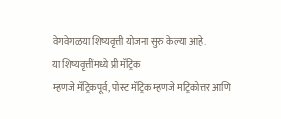वेगवेगळया शिष्यवृत्ती योजना सुरु केल्या आहे.
या शिष्यवृत्तींमध्ये प्री मॅट्रिक
म्हणजे मॅट्रिकपूर्व, पोस्ट मॅट्रिक म्हणजे मट्रिकोत्तर आणि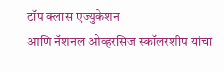टॉप क्लास एज्युकेशन
आणि नॅशनल ओव्हरसिज स्कॉलरशीप यांचा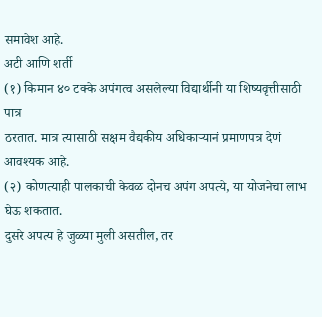समावेश आहे.
अटी आणि शर्ती
(१) किमान ४० टक्के अपंगत्व असलेल्या विद्यार्थीनी या शिष्यवृत्तीसाठी पात्र
ठरतात. मात्र त्यासाठी सक्षम वैद्यकीय अधिकाऱ्यानं प्रमाणपत्र देणं आवश्यक आहे.
(२) कोणत्याही पालकाची केवळ दोनच अपंग अपत्ये, या योजनेचा लाभ घेऊ शकतात.
दुसरे अपत्य हे जुळ्या मुली असतील, तर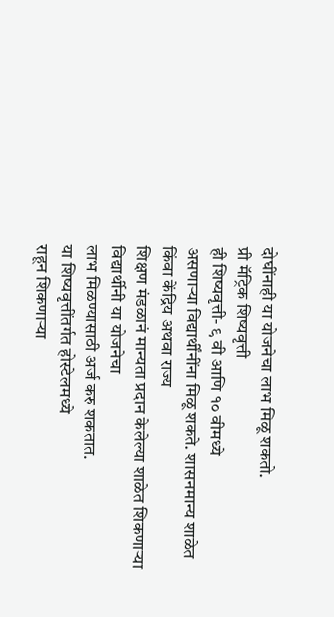दोघींनाही या योजनेचा लाभ मिळू शकतो.
प्री मॅट्रिक शिष्यवृत्ती
ही शिष्यवृत्ती- ९ वी आणि १० वीमध्ये
असणाऱ्या विद्यार्थींनींना मिळू शकते. शासनमान्य शाळेत किंवा केंद्रिय अथवा राज्य
शिक्षण मंडळानं मान्यता प्रदान केलेल्या शाळेत शिकणाऱ्या विद्यार्थीनी या योजनेचा
लाभ मिळण्यासाठी अर्ज करु शकतात.
या शिष्यवृत्तींतर्गत होस्टेलमध्ये
राहून शिकणाऱ्या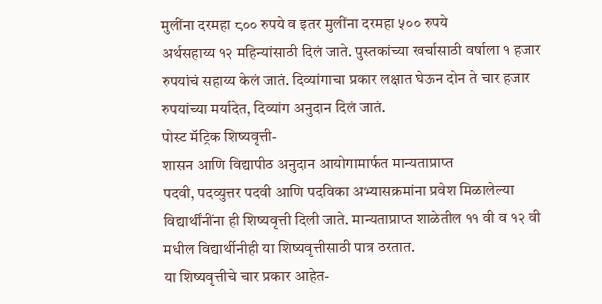मुलींना दरमहा ८०० रुपये व इतर मुलींना दरमहा ५०० रुपये
अर्थसहाय्य १२ महिन्यांसाठी दिलं जाते. पुस्तकांच्या खर्चासाठी वर्षाला १ हजार
रुपयांचं सहाय्य केलं जातं. दिव्यांगाचा प्रकार लक्षात घेऊन दोन ते चार हजार
रुपयांच्या मर्यादेत, दिव्यांग अनुदान दिलं जातं.
पोस्ट मॅट्रिक शिष्यवृत्ती-
शासन आणि विद्यापीठ अनुदान आयोगामार्फत मान्यताप्राप्त
पदवी, पदव्युत्तर पदवी आणि पदविका अभ्यासक्रमांना प्रवेश मिळालेल्या
विद्यार्थींनींना ही शिष्यवृत्ती दिली जाते. मान्यताप्राप्त शाळेतील ११ वी व १२ वी
मधील विद्यार्थीनीही या शिष्यवृत्तीसाठी पात्र ठरतात.
या शिष्यवृत्तीचे चार प्रकार आहेत-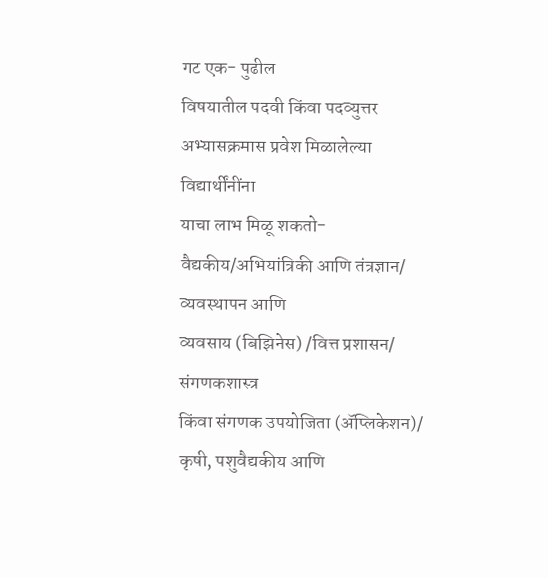गट एक- पुढील
विषयातील पदवी किंवा पदव्युत्तर अभ्यासक्रमास प्रवेश मिळालेल्या विद्यार्थींनींना
याचा लाभ मिळू शकतो- वैद्यकीय/अभियांत्रिकी आणि तंत्रज्ञान/ व्यवस्थापन आणि
व्यवसाय (बिझिनेस) /वित्त प्रशासन/ संगणकशास्त्र
किंवा संगणक उपयोजिता (ॲप्लिकेशन)/
कृषी, पशुवैद्यकीय आणि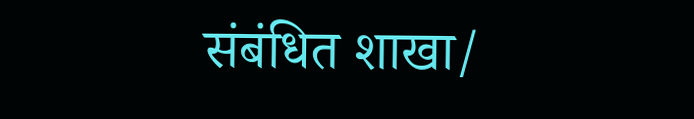संबंधित शाखा/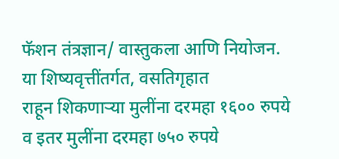फॅशन तंत्रज्ञान/ वास्तुकला आणि नियोजन.
या शिष्यवृत्तींतर्गत, वसतिगृहात
राहून शिकणाऱ्या मुलींना दरमहा १६०० रुपये व इतर मुलींना दरमहा ७५० रुपये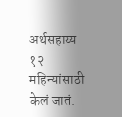अर्थसहाय्य १२ महिन्यांसाठी केलं जातं.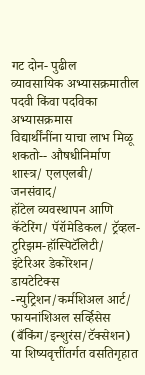गट दोन- पुढील
व्यावसायिक अभ्यासक्रमातील पदवी किंवा पदविका अभ्यासक्रमास
विद्यार्थींनींना याचा लाभ मिळू शकतो-- औषधीनिर्माण शास्त्र/ एलएलबी/ जनसंवाद/
हॉटेल व्यवस्थापन आणि कॅटेरिंग/ पॅरॉमेडिकल/ ट्रॅव्हल-टुरिझम-हॉस्पिटॅलिटी/
इंटेरिअर डेकोरेशन/ डायटेटिक्स -न्युट्रिशन/कर्मशिअल आर्ट/ फायनांशिअल सर्व्हिसेस (बँकिंग/इन्शुरंस/टॅक्सेशन)
या शिष्यवृत्तींतर्गत वसतिगृहात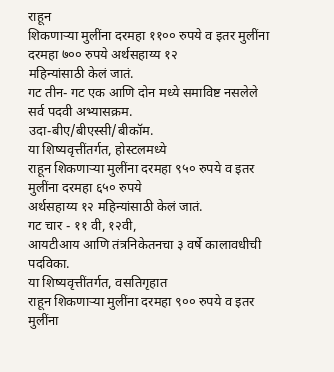राहून
शिकणाऱ्या मुलींना दरमहा ११०० रुपये व इतर मुलींना दरमहा ७०० रुपये अर्थसहाय्य १२
महिन्यांसाठी केलं जातं.
गट तीन- गट एक आणि दोन मध्ये समाविष्ट नसलेले सर्व पदवी अभ्यासक्रम.
उदा-बीए/बीएस्सी/बीकॉम.
या शिष्यवृत्तींतर्गत, होस्टलमध्ये
राहून शिकणाऱ्या मुलींना दरमहा ९५० रुपये व इतर मुलींना दरमहा ६५० रुपये
अर्थसहाय्य १२ महिन्यांसाठी केलं जातं.
गट चार - ११ वी, १२वी,
आयटीआय आणि तंत्रनिकेतनचा ३ वर्षे कालावधीची पदविका.
या शिष्यवृत्तींतर्गत, वसतिगृहात
राहून शिकणाऱ्या मुलींना दरमहा ९०० रुपये व इतर मुलींना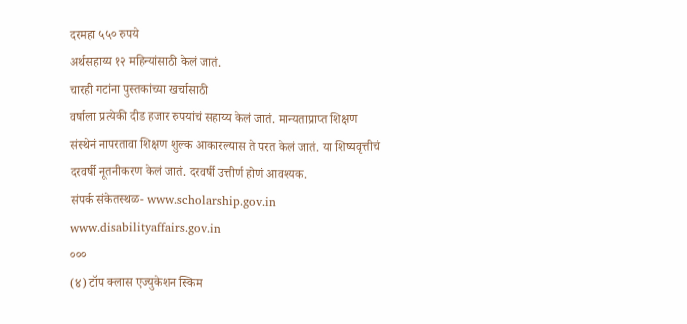दरमहा ५५० रुपये
अर्थसहाय्य १२ महिन्यांसाठी केलं जातं.
चारही गटांना पुस्तकांच्या खर्चासाठी
वर्षाला प्रत्येकी दीड हजार रुपयांचं सहाय्य केलं जातं. मान्यताप्राप्त शिक्षण
संस्थेनं नापरतावा शिक्षण शुल्क आकारल्यास ते परत केलं जातं. या शिष्यवृत्तीचं
दरवर्षी नूतनीकरण केलं जातं. दरवर्षी उत्तीर्ण होणं आवश्यक.
संपर्क संकेतस्थळ- www.scholarship.gov.in
www.disabilityaffairs.gov.in
०००
(४) टॉप क्लास एज्युकेशन स्किम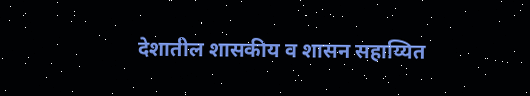देशातील शासकीय व शासन सहाय्यित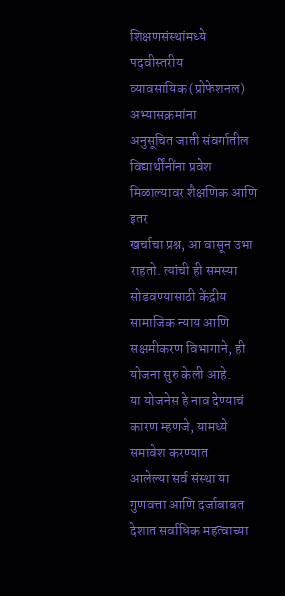शिक्षणसंस्थांमध्ये पदवीस्तरीय
व्यावसायिक (प्रोफेशनल) अभ्यासक्रमांना
अनुसूचित जाती संवर्गातील विद्यार्थींनींना प्रवेश मिळाल्यावर शैक्षणिक आणि इतर
खर्चाचा प्रश्न, आ वासून उभा राहतो. त्यांची ही समस्या सोडवण्यासाठी केंद्रीय
सामाजिक न्याय आणि सक्षमीकरण विभागाने, ही योजना सुरु केली आहे.
या योजनेस हे नाव देण्याचं कारण म्हणजे, यामध्ये समावेश करण्यात
आलेल्या सर्व संस्था या गुणवत्ता आणि दर्जाबाबत देशात सर्वाधिक महत्वाच्या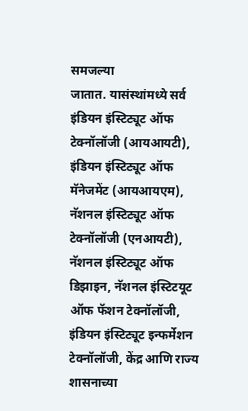समजल्या
जातात. यासंस्थांमध्ये सर्व
इंडियन इंस्टिट्यूट ऑफ टेक्नॉलॉजी (आयआयटी),
इंडियन इंस्टिट्यूट ऑफ मॅनेजमेंट (आयआयएम), नॅशनल इंस्टिट्यूट ऑफ टेक्नॉलॉजी (एनआयटी), नॅशनल इंस्टिट्यूट ऑफ डिझाइन, नॅशनल इंस्टिटयूट ऑफ फॅशन टेक्नॉलॉजी,
इंडियन इंस्टिट्यूट इन्फर्मेशन टेक्नॉलॉजी, केंद्र आणि राज्य शासनाच्या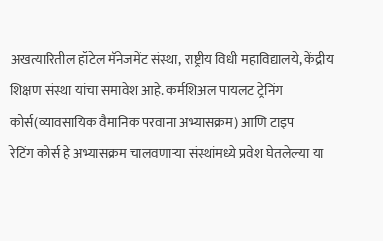अखत्यारितील हॉटेल मॅनेजमेंट संस्था, राष्ट्रीय विधी महाविद्यालये, केंद्रीय
शिक्षण संस्था यांचा समावेश आहे. कर्मशिअल पायलट ट्रेनिंग कोर्स(व्यावसायिक वैमानिक परवाना अभ्यासक्रम) आणि टाइप
रेटिंग कोर्स हे अभ्यासक्रम चालवणाऱ्या संस्थांमध्ये प्रवेश घेतलेल्या या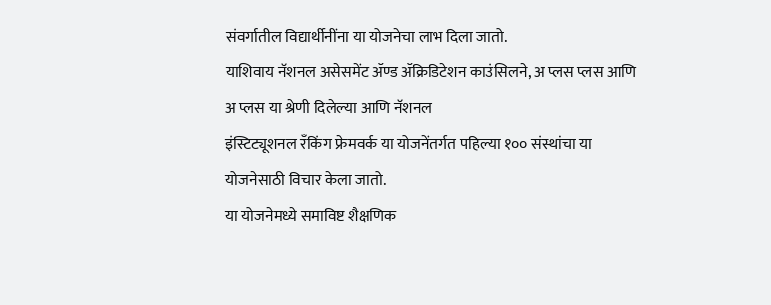संवर्गातील विद्यार्थीनींना या योजनेचा लाभ दिला जातो.
याशिवाय नॅशनल असेसमेंट ॲण्ड ॲक्रिडिटेशन काउंसिलने, अ प्लस प्लस आणि
अ प्लस या श्रेणी दिलेल्या आणि नॅशनल
इंस्टिट्यूशनल रँकिंग फ्रेमवर्क या योजनेंतर्गत पहिल्या १०० संस्थांचा या
योजनेसाठी विचार केला जातो.
या योजनेमध्ये समाविष्ट शैक्षणिक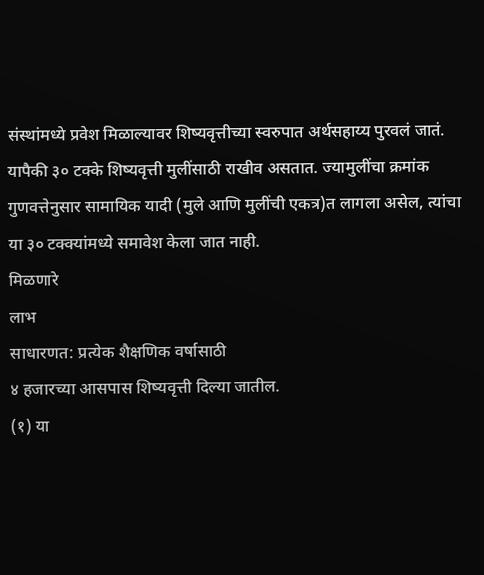संस्थांमध्ये प्रवेश मिळाल्यावर शिष्यवृत्तीच्या स्वरुपात अर्थसहाय्य पुरवलं जातं.
यापैकी ३० टक्के शिष्यवृत्ती मुलींसाठी राखीव असतात. ज्यामुलींचा क्रमांक
गुणवत्तेनुसार सामायिक यादी (मुले आणि मुलींची एकत्र)त लागला असेल, त्यांचा या ३० टक्क्यांमध्ये समावेश केला जात नाही.
मिळणारे
लाभ
साधारणत: प्रत्येक शैक्षणिक वर्षासाठी
४ हजारच्या आसपास शिष्यवृत्ती दिल्या जातील.
(१) या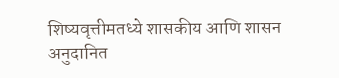शिष्यवृत्तीमतध्ये शासकीय आणि शासन अनुदानित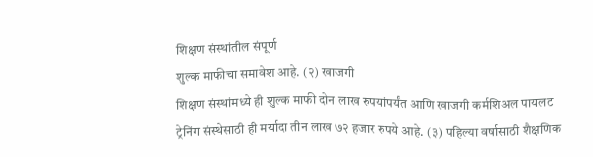शिक्षण संस्थांतील संपूर्ण
शुल्क माफीचा समावेश आहे. (२) खाजगी
शिक्षण संस्थांमध्ये ही शुल्क माफी दोन लाख रुपयांपर्यंत आणि खाजगी कर्मशिअल पायलट
ट्रेनिंग संस्थेसाठी ही मर्यादा तीन लाख ७२ हजार रुपये आहे. (३) पहिल्या वर्षासाठी शैक्षणिक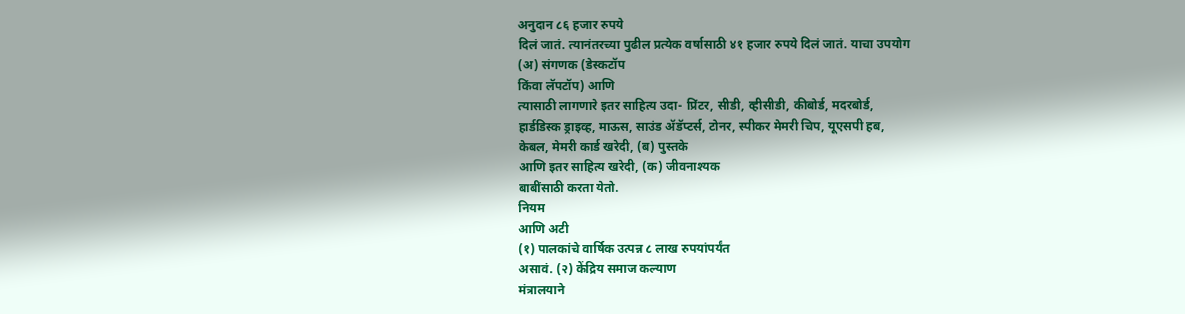अनुदान ८६ हजार रुपये
दिलं जातं. त्यानंतरच्या पुढील प्रत्येक वर्षासाठी ४१ हजार रुपये दिलं जातं. याचा उपयोग
(अ) संगणक (डेस्कटॉप
किंवा लॅपटॉप) आणि
त्यासाठी लागणारे इतर साहित्य उदा- प्रिंटर, सीडी, व्हीसीडी, कीबोर्ड, मदरबोर्ड,
हार्डडिस्क ड्राइव्ह, माऊस, साउंड ॲडॅप्टर्स, टोनर, स्पीकर मेमरी चिप, यूएसपी हब,
केबल, मेमरी कार्ड खरेदी, (ब) पुस्तके
आणि इतर साहित्य खरेदी, (क) जीवनाश्यक
बाबींसाठी करता येतो.
नियम
आणि अटी
(१) पालकांचे वार्षिक उत्पन्न ८ लाख रुपयांपर्यंत
असावं. (२) केंद्रिय समाज कल्याण
मंत्रालयाने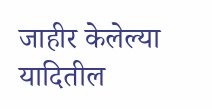जाहीर केलेल्या यादितील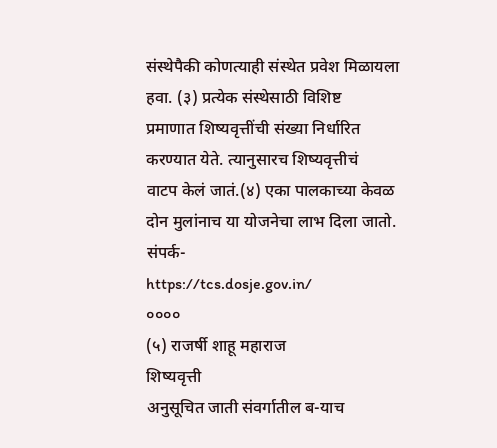संस्थेपैकी कोणत्याही संस्थेत प्रवेश मिळायला
हवा. (३) प्रत्येक संस्थेसाठी विशिष्ट
प्रमाणात शिष्यवृत्तींची संख्या निर्धारित करण्यात येते. त्यानुसारच शिष्यवृत्तीचं
वाटप केलं जातं.(४) एका पालकाच्या केवळ
दोन मुलांनाच या योजनेचा लाभ दिला जातो.
संपर्क-
https://tcs.dosje.gov.in/
००००
(५) राजर्षी शाहू महाराज
शिष्यवृत्ती
अनुसूचित जाती संवर्गातील ब-याच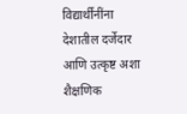विद्यार्थींनींना देशातील दर्जेदार
आणि उत्कृष्ट अशा शैक्षणिक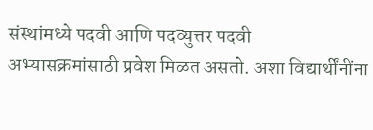संस्थांमध्ये पदवी आणि पदव्युत्तर पदवी
अभ्यासक्रमांसाठी प्रवेश मिळत असतो. अशा विद्यार्थींनींना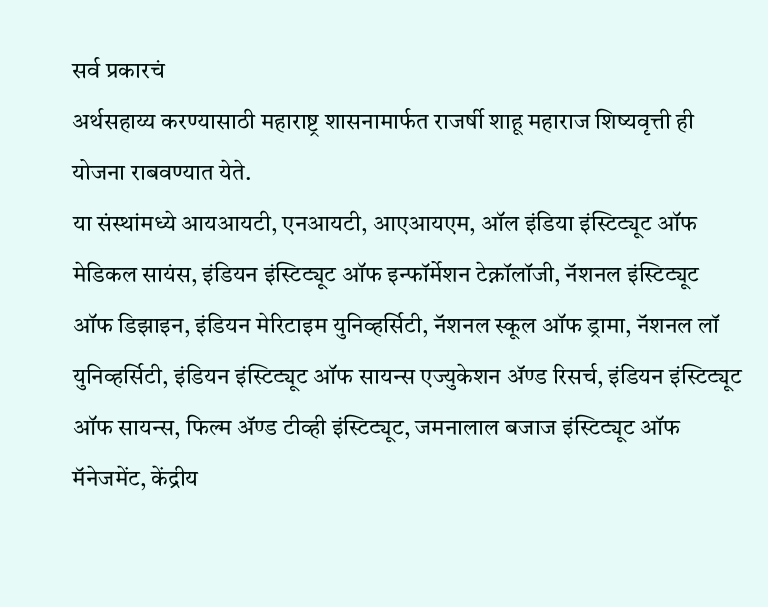सर्व प्रकारचं
अर्थसहाय्य करण्यासाठी महाराष्ट्र शासनामार्फत राजर्षी शाहू महाराज शिष्यवृत्ती ही
योजना राबवण्यात येते.
या संस्थांमध्ये आयआयटी, एनआयटी, आएआयएम, ऑल इंडिया इंस्टिट्यूट ऑफ
मेडिकल सायंस, इंडियन इंस्टिट्यूट ऑफ इन्फॉर्मेशन टेक्नॉलॉजी, नॅशनल इंस्टिट्यूट
ऑफ डिझाइन, इंडियन मेरिटाइम युनिव्हर्सिटी, नॅशनल स्कूल ऑफ ड्रामा, नॅशनल लॉ
युनिव्हर्सिटी, इंडियन इंस्टिट्यूट ऑफ सायन्स एज्युकेशन ॲण्ड रिसर्च, इंडियन इंस्टिट्यूट
ऑफ सायन्स, फिल्म ॲण्ड टीव्ही इंस्टिट्यूट, जमनालाल बजाज इंस्टिट्यूट ऑफ
मॅनेजमेंट, केंद्रीय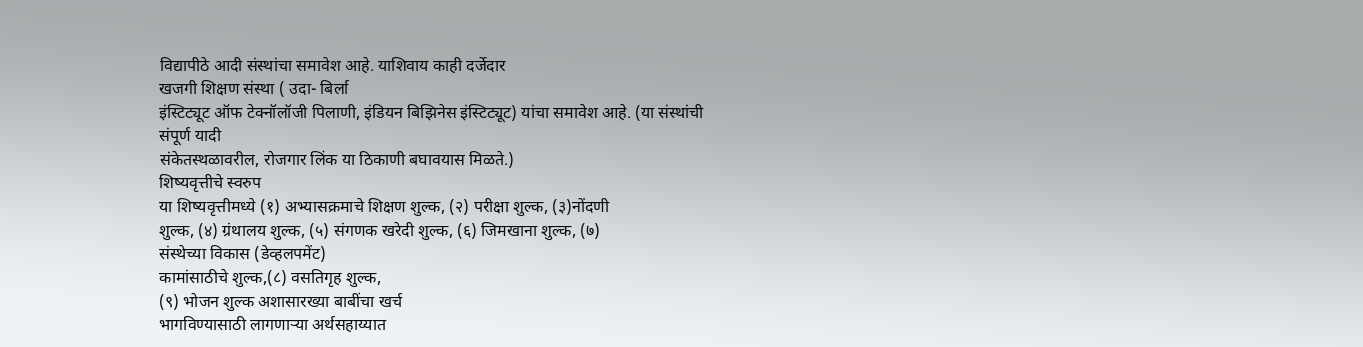विद्यापीठे आदी संस्थांचा समावेश आहे. याशिवाय काही दर्जेदार
खजगी शिक्षण संस्था ( उदा- बिर्ला
इंस्टिट्यूट ऑफ टेक्नॉलॉजी पिलाणी, इंडियन बिझिनेस इंस्टिट्यूट) यांचा समावेश आहे. (या संस्थांची संपूर्ण यादी
संकेतस्थळावरील, रोजगार लिंक या ठिकाणी बघावयास मिळते.)
शिष्यवृत्तीचे स्वरुप
या शिष्यवृत्तीमध्ये (१) अभ्यासक्रमाचे शिक्षण शुल्क, (२) परीक्षा शुल्क, (३)नोंदणी
शुल्क, (४) ग्रंथालय शुल्क, (५) संगणक खरेदी शुल्क, (६) जिमखाना शुल्क, (७)
संस्थेच्या विकास (डेव्हलपमेंट)
कामांसाठीचे शुल्क,(८) वसतिगृह शुल्क,
(९) भोजन शुल्क अशासारख्या बाबींचा खर्च
भागविण्यासाठी लागणाऱ्या अर्थसहाय्यात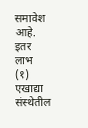समावेश आहे.
इतर लाभ
(१) एखाद्या संस्थेतील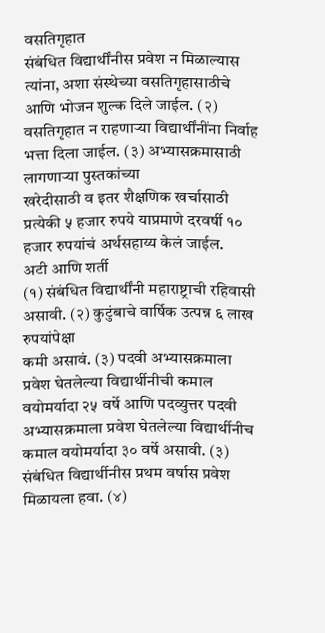वसतिगृहात
संबंधित विद्यार्थींनीस प्रवेश न मिळाल्यास त्यांना, अशा संस्थेच्या वसतिगृहासाठीचे
आणि भोजन शुल्क दिले जाईल. (२)
वसतिगृहात न राहणाऱ्या विद्यार्थींनींना निर्वाह भत्ता दिला जाईल. (३) अभ्यासक्रमासाठी लागणाऱ्या पुस्तकांच्या
खरेदीसाठी व इतर शैक्षणिक खर्चासाठी प्रत्येकी ५ हजार रुपये याप्रमाणे दरवर्षी १०
हजार रुपयांचं अर्थसहाय्य केलं जाईल.
अटी आणि शर्ती
(१) संबंधित विद्यार्थींनी महाराष्ट्राची रहिवासी असावी. (२) कुटुंबाचे वार्षिक उत्पन्न ६ लाख रुपयांपेक्षा
कमी असावं. (३) पदवी अभ्यासक्रमाला
प्रवेश घेतलेल्या विद्यार्थीनीची कमाल वयोमर्यादा २५ वर्षे आणि पदव्युत्तर पदवी
अभ्यासक्रमाला प्रवेश घेतलेल्या विद्यार्थीनीच कमाल वयोमर्यादा ३० वर्षे असावी. (३) संबंधित विद्यार्थीनीस प्रथम वर्षास प्रवेश
मिळायला हवा. (४)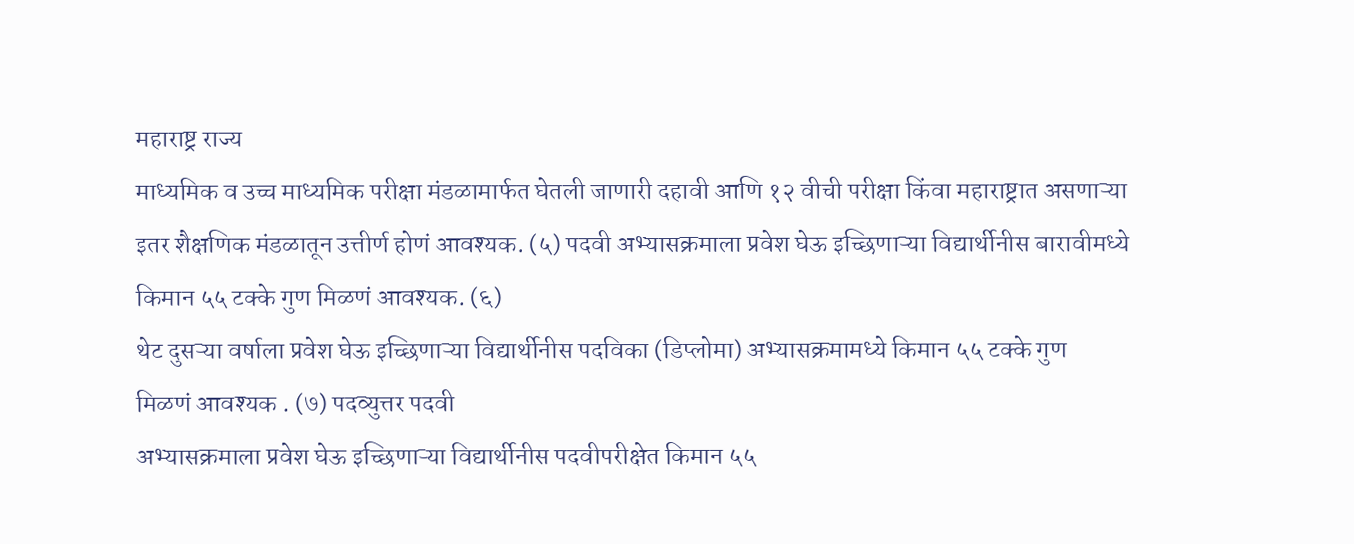महाराष्ट्र राज्य
माध्यमिक व उच्च माध्यमिक परीक्षा मंडळामार्फत घेतली जाणारी दहावी आणि १२ वीची परीक्षा किंवा महाराष्ट्रात असणाऱ्या
इतर शैक्षणिक मंडळातून उत्तीर्ण होणं आवश्यक. (५) पदवी अभ्यासक्रमाला प्रवेश घेऊ इच्छिणाऱ्या विद्यार्थीनीस बारावीमध्ये
किमान ५५ टक्के गुण मिळणं आवश्यक. (६)
थेट दुसऱ्या वर्षाला प्रवेश घेऊ इच्छिणाऱ्या विद्यार्थीनीस पदविका (डिप्लोमा) अभ्यासक्रमामध्ये किमान ५५ टक्के गुण
मिळणं आवश्यक . (७) पदव्युत्तर पदवी
अभ्यासक्रमाला प्रवेश घेऊ इच्छिणाऱ्या विद्यार्थीनीस पदवीपरीक्षेत किमान ५५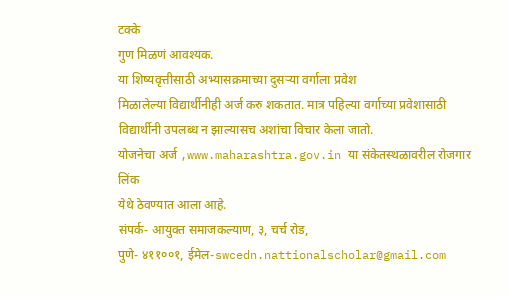टक्के
गुण मिळणं आवश्यक.
या शिष्यवृत्तीसाठी अभ्यासक्रमाच्या दुसऱ्या वर्गाला प्रवेश
मिळालेल्या विद्यार्थीनीही अर्ज करु शकतात. मात्र पहिल्या वर्गाच्या प्रवेशासाठी
विद्यार्थीनी उपलब्ध न झाल्यासच अशांचा विचार केला जातो.
योजनेचा अर्ज ,www.maharashtra.gov.in या संकेतस्थळावरील रोजगार लिंक
येथे ठेवण्यात आला आहे.
संपर्क- आयुक्त समाजकल्याण, ३, चर्च रोड,
पुणे- ४११००१, ईमेल-swcedn.nattionalscholar@gmail.com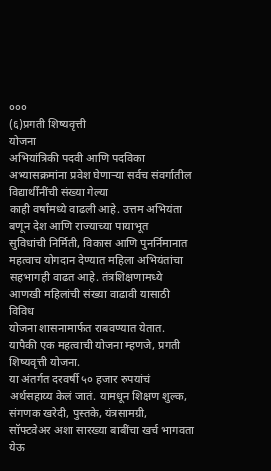०००
(६)प्रगती शिष्यवृत्ती
योजना
अभियांत्रिकी पदवी आणि पदविका
अभ्यासक्रमांना प्रवेश घेणाऱ्या सर्वच संवर्गातील विद्यार्थींनींची संख्या गेल्या
काही वर्षांमध्ये वाढली आहे. उत्तम अभियंता बणून देश आणि राज्याच्या पायाभूत
सुविधांची निर्मिती, विकास आणि पुनर्निमानात महत्वाच योगदान देण्यात महिला अभियंतांचा
सहभागही वाढत आहे. तंत्रशिक्षणामध्ये आणखी महिलांची संख्या वाढावी यासाठी विविध
योजना शासनामार्फत राबवण्यात येतात. यापैकी एक महत्वाची योजना म्हणजे, प्रगती
शिष्यवृत्ती योजना.
या अंतर्गत दरवर्षी ५० हजार रुपयांचं
अर्थसहाय्य केलं जातं. यामधून शिक्षण शुल्क, संगणक खरेदी, पुस्तके, यंत्रसामग्री,
सॉफ्टवेअर अशा सारख्या बाबींचा खर्च भागवता येऊ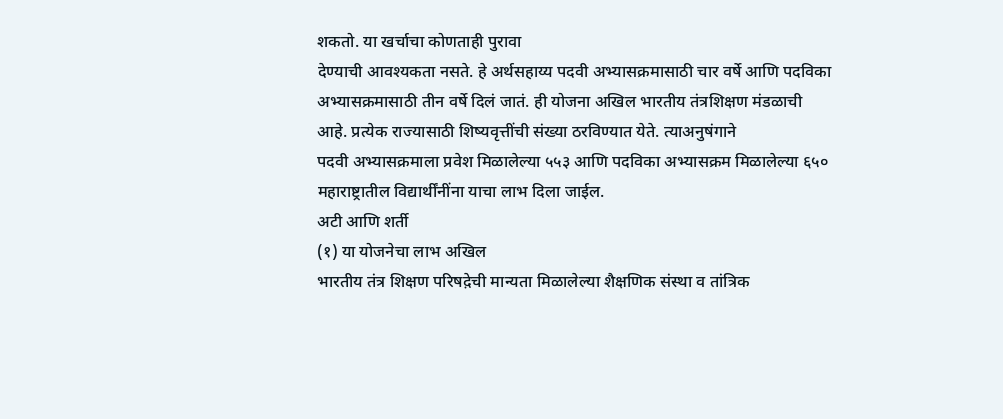शकतो. या खर्चाचा कोणताही पुरावा
देण्याची आवश्यकता नसते. हे अर्थसहाय्य पदवी अभ्यासक्रमासाठी चार वर्षे आणि पदविका
अभ्यासक्रमासाठी तीन वर्षे दिलं जातं. ही योजना अखिल भारतीय तंत्रशिक्षण मंडळाची
आहे. प्रत्येक राज्यासाठी शिष्यवृत्तींची संख्या ठरविण्यात येते. त्याअनुषंगाने
पदवी अभ्यासक्रमाला प्रवेश मिळालेल्या ५५३ आणि पदविका अभ्यासक्रम मिळालेल्या ६५०
महाराष्ट्रातील विद्यार्थींनींना याचा लाभ दिला जाईल.
अटी आणि शर्ती
(१) या योजनेचा लाभ अखिल
भारतीय तंत्र शिक्षण परिषद़ेची मान्यता मिळालेल्या शैक्षणिक संस्था व तांत्रिक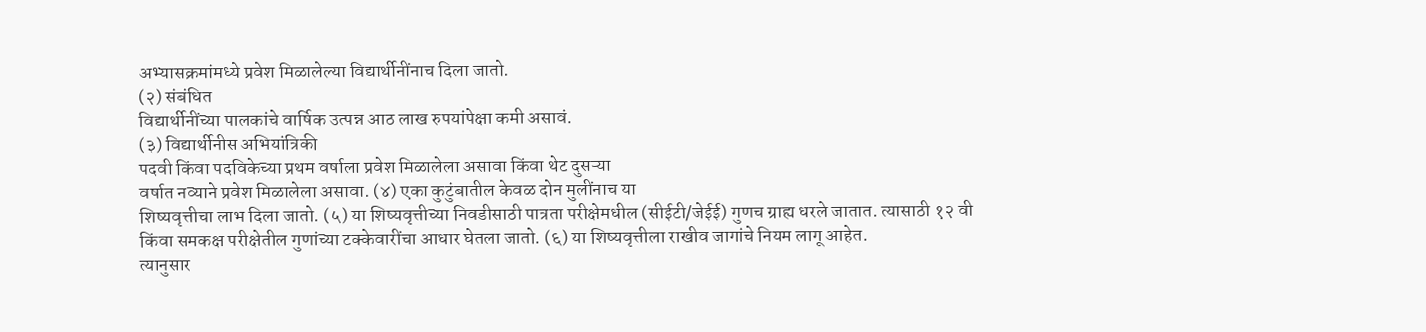अभ्यासक्रमांमध्ये प्रवेश मिळालेल्या विद्यार्थीनींनाच दिला जातो.
(२) संबंधित
विद्यार्थीनींच्या पालकांचे वार्षिक उत्पन्न आठ लाख रुपयांपेक्षा कमी असावं.
(३) विद्यार्थीनीस अभियांत्रिकी
पदवी किंवा पदविकेच्या प्रथम वर्षाला प्रवेश मिळालेला असावा किंवा थेट दुसऱ्या
वर्षात नव्याने प्रवेश मिळालेला असावा. (४) एका कुटुंबातील केवळ दोन मुलींनाच या
शिष्यवृत्तीचा लाभ दिला जातो. (५) या शिष्यवृत्तीच्या निवडीसाठी पात्रता परीक्षेमधील (सीईटी/जेईई) गुणच ग्राह्य धरले जातात. त्यासाठी १२ वी
किंवा समकक्ष परीक्षेतील गुणांच्या टक्केवारींचा आधार घेतला जातो. (६) या शिष्यवृत्तीला राखीव जागांचे नियम लागू आहेत.
त्यानुसार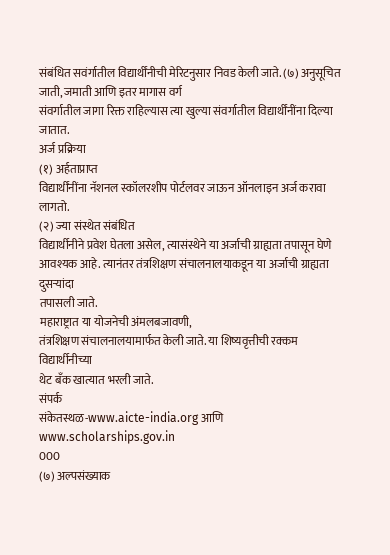संबंधित सवंर्गातील विद्यार्थींनीची मेरिटनुसार निवड केली जाते. (७) अनुसूचित जाती, जमाती आणि इतर मागास वर्ग
संवर्गातील जागा रिक्त राहिल्यास त्या खुल्या संवर्गातील विद्यार्थींनींना दिल्या
जातात.
अर्ज प्रक्रिया
(१) अर्हताप्राप्त
विद्यार्थींनींना नॅशनल स्कॉलरशीप पोर्टलवर जाऊन ऑनलाइन अर्ज करावा लागतो.
(२) ज्या संस्थेत संबंधित
विद्यार्थीनीने प्रवेश घेतला असेल, त्यासंस्थेने या अर्जाची ग्राह्यता तपासून घेणे
आवश्यक आहे. त्यानंतर तंत्रशिक्षण संचालनालयाकडून या अर्जाची ग्राह्यता दुसऱ्यांदा
तपासली जाते.
महाराष्ट्रात या योजनेची अंमलबजावणी,
तंत्रशिक्षण संचालनालयामार्फत केली जाते. या शिष्यवृत्तीची रक्कम विद्यार्थीनीच्या
थेट बँक खात्यात भरली जाते.
संपर्क
संकेतस्थळ-www.aicte-india.org आणि www.scholarships.gov.in
000
(७) अल्पसंख्याक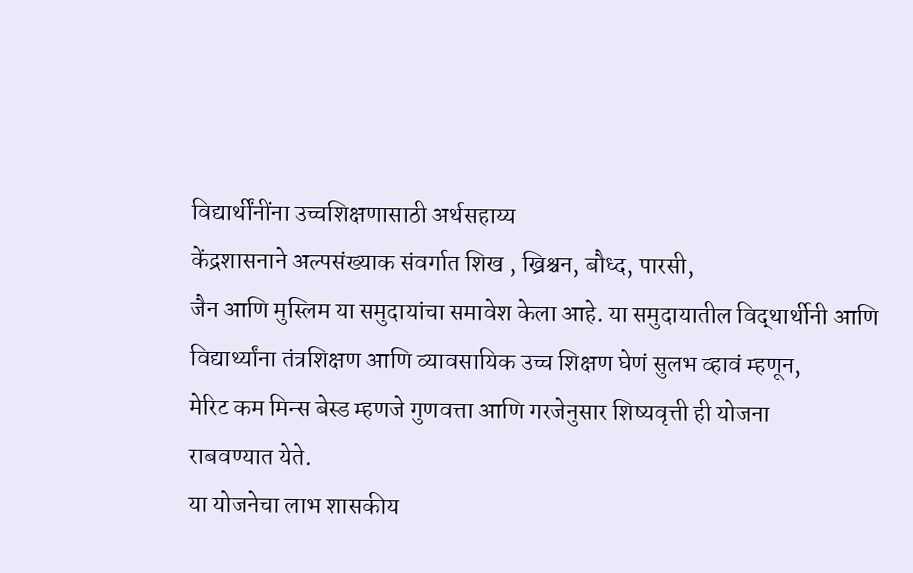विद्यार्थींनींना उच्चशिक्षणासाठी अर्थसहाय्य
केंद्रशासनाने अल्पसंख्याक संवर्गात शिख , ख्रिश्चन, बौध्द, पारसी,
जैन आणि मुस्लिम या समुदायांचा समावेश केला आहे. या समुदायातील विद्थार्थीनी आणि
विद्यार्थ्यांना तंत्रशिक्षण आणि व्यावसायिक उच्च शिक्षण घेणं सुलभ व्हावं म्हणून,
मेरिट कम मिन्स बेस्ड म्हणजे गुणवत्ता आणि गरजेनुसार शिष्यवृत्ती ही योजना
राबवण्यात येते.
या योजनेचा लाभ शासकीय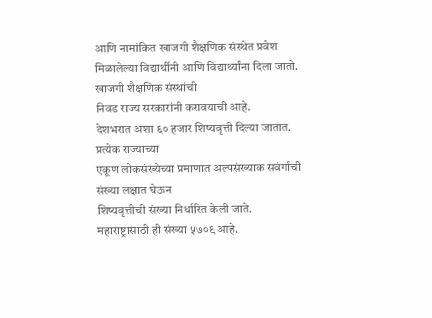आणि नामांकित खाजगी शैक्षणिक संस्थेत प्रवेश
मिळालेल्या विद्यार्थीनी आणि विद्यार्थ्यांना दिला जातो. खाजगी शैक्षणिक संस्थांची
निवड राज्य सरकारांनी करावयाची आहे.
देशभरात अशा ६० हजार शिष्यवृत्ती दिल्या जातात. प्रत्येक राज्याच्या
एकूण लोकसंख्येच्या प्रमाणात अल्पसंख्याक सवंर्गाची संख्या लक्षात घेऊन
शिष्यवृत्तीची संख्या निर्धारित केली जाते. महाराष्ट्रासाठी ही संख्या ५७०९ आहे.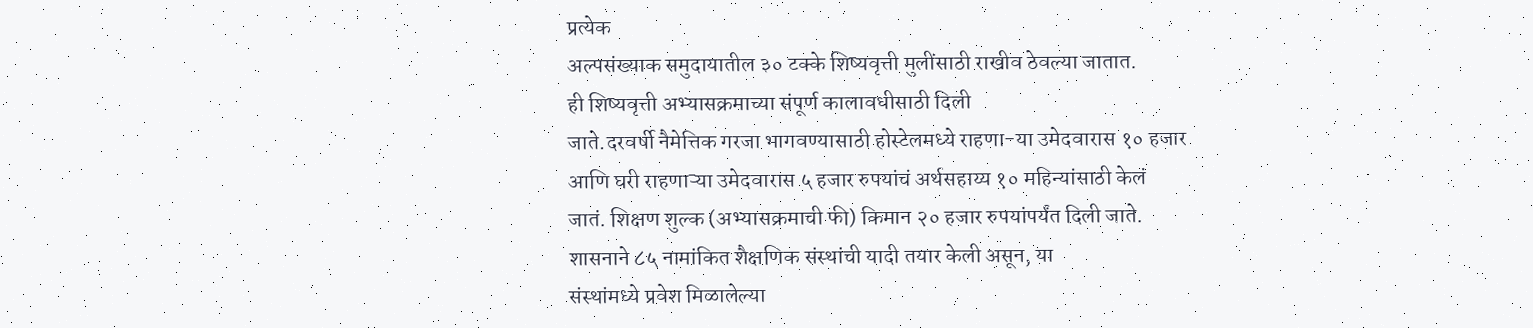प्रत्येक
अल्पसंख्याक समुदायातील ३० टक्के शिष्यवृत्ती मुलींसाठी राखीव ठेवल्या जातात.
ही शिष्यवृत्ती अभ्यासक्रमाच्या संपूर्ण कालावधीसाठी दिली
जाते.दरवर्षी नैमेत्तिक गरजा भागवण्यासाठी होस्टेलमध्ये राहणा-या उमेदवारास १० हजार
आणि घरी राहणाऱ्या उमेदवारास ५ हजार रुपयांचं अर्थसहाय्य १० महिन्यांसाठी केलं
जातं. शिक्षण शुल्क (अभ्यासक्रमाची फी) किमान २० हजार रुपयांपर्यंत दिली जाते.
शासनाने ८५ नामांकित शैक्षणिक संस्थांची यादी तयार केली असून, या
संस्थांमध्ये प्रवेश मिळालेल्या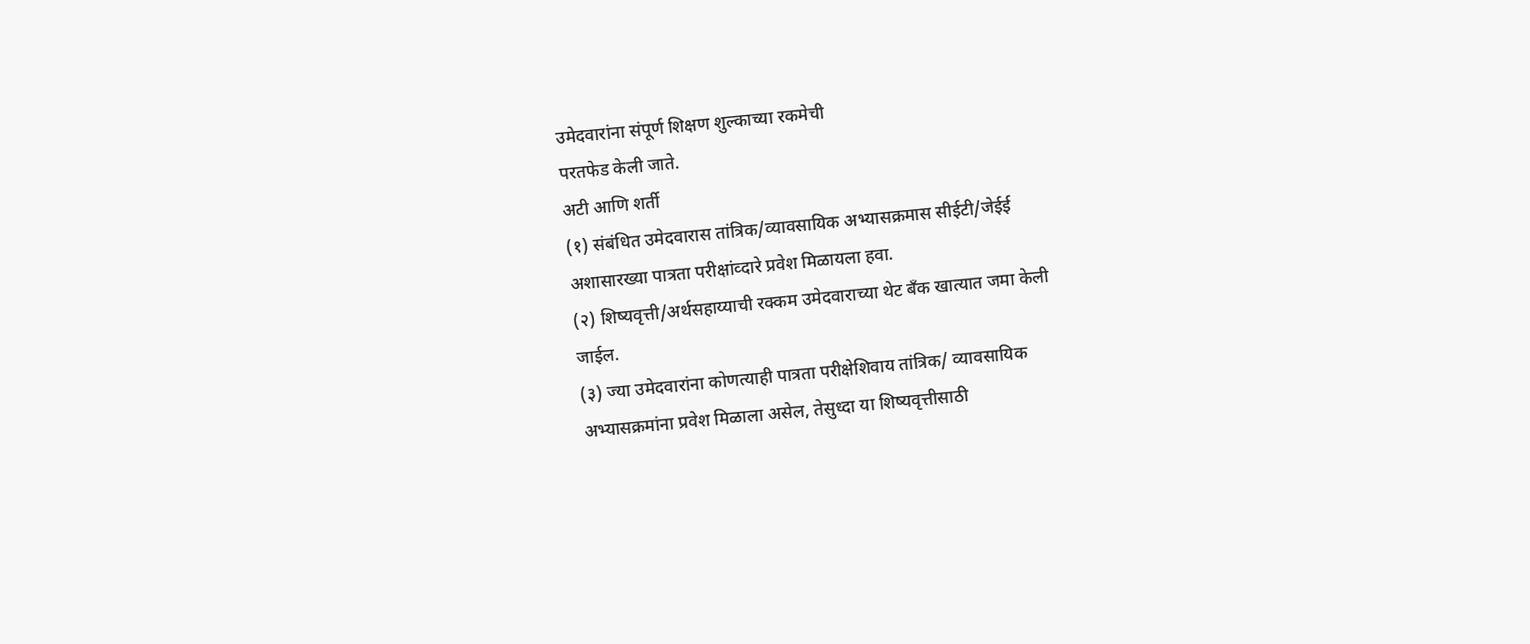उमेदवारांना संपूर्ण शिक्षण शुल्काच्या रकमेची
परतफेड केली जाते.
अटी आणि शर्ती
(१) संबंधित उमेदवारास तांत्रिक/व्यावसायिक अभ्यासक्रमास सीईटी/जेईई
अशासारख्या पात्रता परीक्षांव्दारे प्रवेश मिळायला हवा.
(२) शिष्यवृत्ती/अर्थसहाय्याची रक्कम उमेदवाराच्या थेट बँक खात्यात जमा केली
जाईल.
(३) ज्या उमेदवारांना कोणत्याही पात्रता परीक्षेशिवाय तांत्रिक/ व्यावसायिक
अभ्यासक्रमांना प्रवेश मिळाला असेल, तेसुध्दा या शिष्यवृत्तीसाठी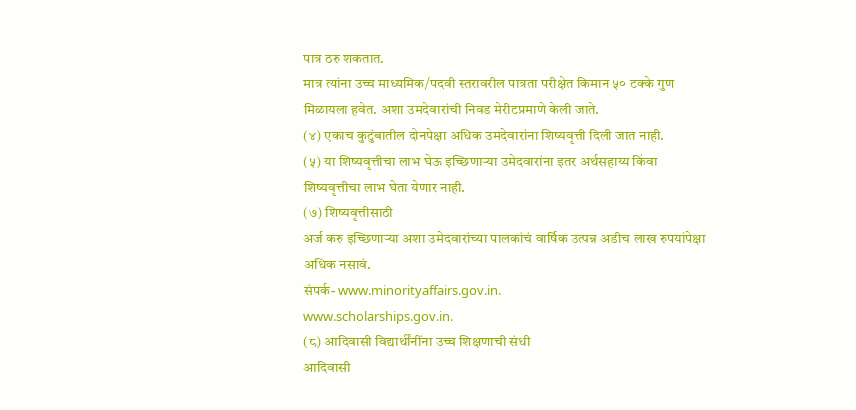पात्र ठरु शकतात.
मात्र त्यांना उच्च माध्यमिक/पदवी स्तरावरील पात्रता परीक्षेत किमान ५० टक्के गुण
मिळायला हवेत. अशा उमदेवारांची निवड मेरीटप्रमाणे केली जाते.
(४) एकाच कुटुंबातील दोनपेक्षा अधिक उमदेवारांना शिष्यवृत्ती दिली जात नाही.
(५) या शिष्यवृत्तीचा लाभ घेऊ इच्छिणाऱ्या उमेदवारांना इतर अर्थसहाय्य किंवा
शिष्यवृत्तीचा लाभ घेता येणार नाही.
(७) शिष्यवृत्तीसाठी
अर्ज करु इच्छिणाऱ्या अशा उमेदवारांच्या पालकांचं वार्षिक उत्पन्न अडीच लाख रुपयांपेक्षा
अधिक नसावं.
संपर्क- www.minorityaffairs.gov.in.
www.scholarships.gov.in.
(८) आदिवासी विद्यार्थींनींना उच्च शिक्षणाची संधी
आदिवासी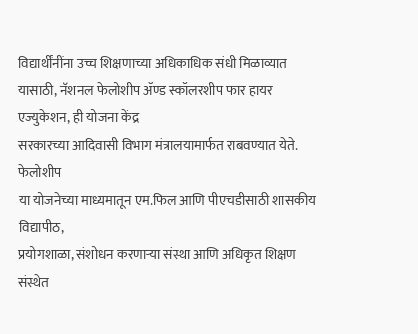विद्यार्थींनींना उच्च शिक्षणाच्या अधिकाधिक संधी मिळाव्यात
यासाठी, नॅशनल फेलोशीप ॲण्ड स्कॉलरशीप फार हायर एज्युकेशन, ही योजना केंद्र
सरकारच्या आदिवासी विभाग मंत्रालयामार्फत राबवण्यात येते.
फेलोशीप
या योजनेच्या माध्यमातून एम.फिल आणि पीएचडीसाठी शासकीय विद्यापीठ,
प्रयोगशाळा, संशोधन करणाऱ्या संस्था आणि अधिकृत शिक्षण संस्थेत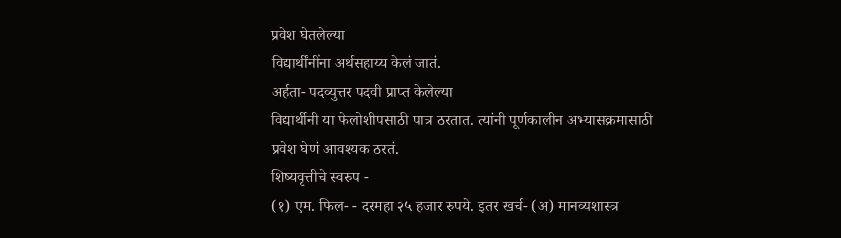प्रवेश घेतलेल्या
विद्यार्थींनींना अर्थसहाय्य केलं जातं.
अर्हता- पदव्युत्तर पदवी प्राप्त केलेल्या
विद्यार्थीनी या फेलोशीपसाठी पात्र ठरतात. त्यांनी पूर्णकालीन अभ्यासक्रमासाठी
प्रवेश घेणं आवश्यक ठरतं.
शिष्यवृत्तीचे स्वरुप -
(१) एम. फिल- - दरमहा २५ हजार रुपये. इतर खर्च- (अ) मानव्यशास्त्र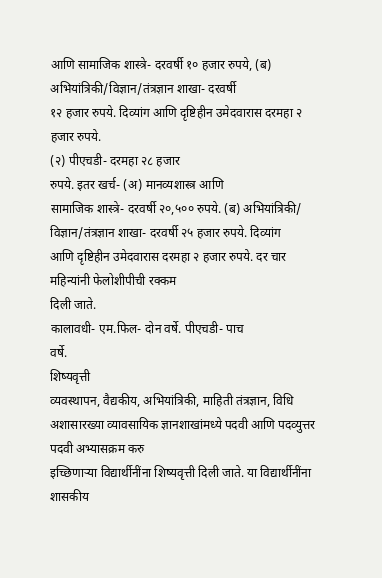आणि सामाजिक शास्त्रे- दरवर्षी १० हजार रुपये, (ब) अभियांत्रिकी/विज्ञान/तंत्रज्ञान शाखा- दरवर्षी
१२ हजार रुपये. दिव्यांग आणि दृष्टिहीन उमेदवारास दरमहा २ हजार रुपये.
(२) पीएचडी- दरमहा २८ हजार
रुपये. इतर खर्च- (अ) मानव्यशास्त्र आणि
सामाजिक शास्त्रे- दरवर्षी २०,५०० रुपये. (ब) अभियांत्रिकी/ विज्ञान/तंत्रज्ञान शाखा- दरवर्षी २५ हजार रुपये. दिव्यांग
आणि दृष्टिहीन उमेदवारास दरमहा २ हजार रुपये. दर चार महिन्यांनी फेलोशीपीची रक्कम
दिली जाते.
कालावधी- एम.फिल- दोन वर्षे. पीएचडी- पाच
वर्षे.
शिष्यवृत्ती
व्यवस्थापन, वैद्यकीय, अभियांत्रिकी, माहिती तंत्रज्ञान, विधि
अशासारख्या व्यावसायिक ज्ञानशाखांमध्ये पदवी आणि पदव्युत्तर पदवी अभ्यासक्रम करु
इच्छिणाऱ्या विद्यार्थीनींना शिष्यवृत्ती दिली जाते. या विद्यार्थीनींना शासकीय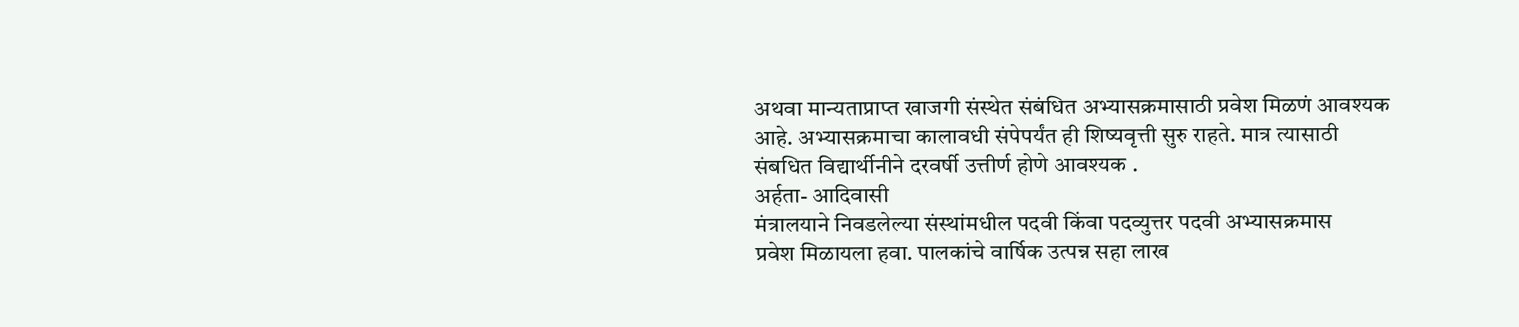अथवा मान्यताप्राप्त खाजगी संस्थेत संबंधित अभ्यासक्रमासाठी प्रवेश मिळणं आवश्यक
आहे. अभ्यासक्रमाचा कालावधी संपेपर्यंत ही शिष्यवृत्ती सुरु राहते. मात्र त्यासाठी
संबधित विद्यार्थीनीने दरवर्षी उत्तीर्ण होणे आवश्यक .
अर्हता- आदिवासी
मंत्रालयाने निवडलेल्या संस्थांमधील पदवी किंवा पदव्युत्तर पदवी अभ्यासक्रमास
प्रवेश मिळायला हवा. पालकांचे वार्षिक उत्पन्न सहा लाख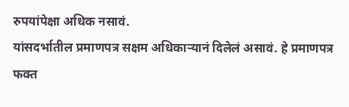रुपयांपेक्षा अधिक नसावं.
यांसदर्भातील प्रमाणपत्र सक्षम अधिकाऱ्यानं दिलेलं असावं. हे प्रमाणपत्र फक्त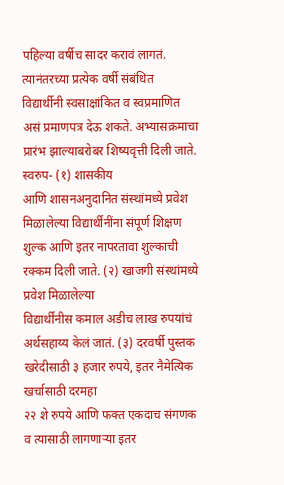पहिल्या वर्षीच सादर करावं लागतं. त्यानंतरच्या प्रत्येक वर्षी संबंधित
विद्यार्थीनी स्वसाक्षांकित व स्वप्रमाणित असं प्रमाणपत्र देऊ शकते. अभ्यासक्रमाचा
प्रारंभ झाल्याबरोबर शिष्यवृत्ती दिली जाते.
स्वरुप- (१) शासकीय
आणि शासनअनुदानित संस्थांमध्ये प्रवेश मिळालेल्या विद्यार्थींनींना संपूर्ण शिक्षण
शुल्क आणि इतर नापरतावा शुल्काची रक्कम दिली जाते. (२) खाजगी संस्थांमध्ये प्रवेश मिळालेल्या
विद्यार्थींनीस कमाल अडीच लाख रुपयांचं अर्थसहाय्य केलं जातं. (३) दरवर्षी पुस्तक खरेदीसाठी ३ हजार रुपये, इतर नैमेत्यिक खर्चासाठी दरमहा
२२ शे रुपये आणि फक्त एकदाच संगणक व त्यासाठी लागणाऱ्या इतर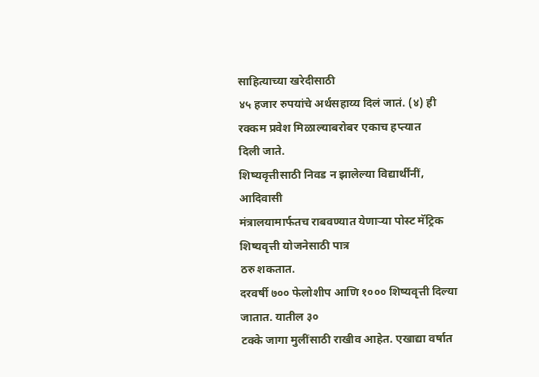साहित्याच्या खरेदीसाठी
४५ हजार रुपयांचे अर्थसहाय्य दिलं जातं. (४) ही रक्कम प्रवेश मिळाल्याबरोबर एकाच हप्त्यात
दिली जाते.
शिष्यवृत्तीसाठी निवड न झालेल्या विद्यार्थींनीं, आदिवासी
मंत्रालयामार्फतच राबवण्यात येणाऱ्या पोस्ट मॅट्रिक शिष्यवृत्ती योजनेसाठी पात्र
ठरु शकतात.
दरवर्षी ७०० फेलोशीप आणि १००० शिष्यवृत्ती दिल्या जातात. यातील ३०
टक्के जागा मुलींसाठी राखीव आहेत. एखाद्या वर्षात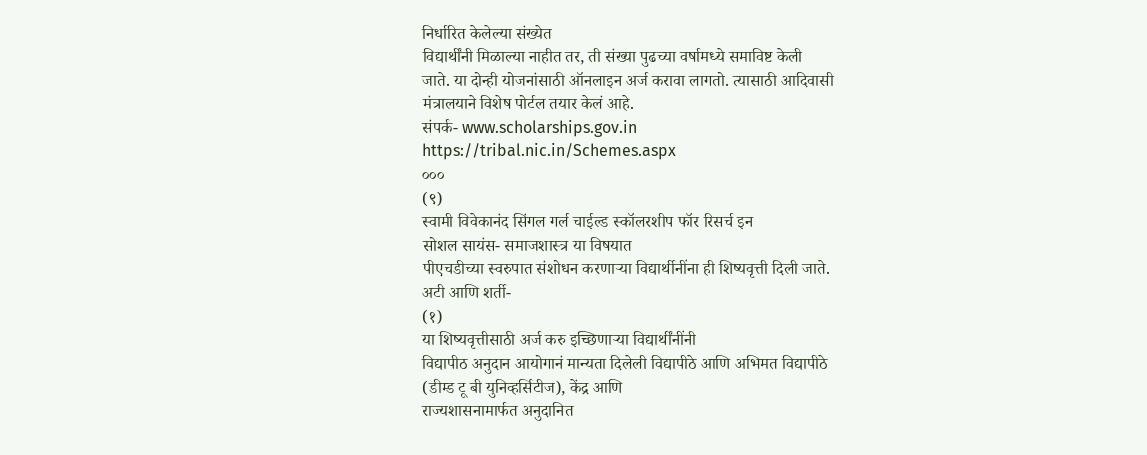निर्धारित केलेल्या संख्येत
विद्यार्थींनी मिळाल्या नाहीत तर, ती संख्या पुढच्या वर्षामध्ये समाविष्ट केली
जाते. या दोन्ही योजनांसाठी ऑनलाइन अर्ज करावा लागतो. त्यासाठी आदिवासी
मंत्रालयाने विशेष पोर्टल तयार केलं आहे.
संपर्क- www.scholarships.gov.in
https://tribal.nic.in/Schemes.aspx
०००
(९)
स्वामी विवेकानंद सिंगल गर्ल चाईल्ड स्कॉलरशीप फॉर रिसर्च इन
सोशल सायंस- समाजशास्त्र या विषयात
पीएचडीच्या स्वरुपात संशोधन करणाऱ्या विद्यार्थीनींना ही शिष्यवृत्ती दिली जाते.
अटी आणि शर्ती-
(१)
या शिष्यवृत्तीसाठी अर्ज करु इच्छिणाऱ्या विद्यार्थींनींनी
विद्यापीठ अनुदान आयोगानं मान्यता दिलेली विद्यापीठे आणि अभिमत विद्यापीठे
(डीम्ड टू बी युनिव्हर्सिटीज), केंद्र आणि
राज्यशासनामार्फत अनुदानित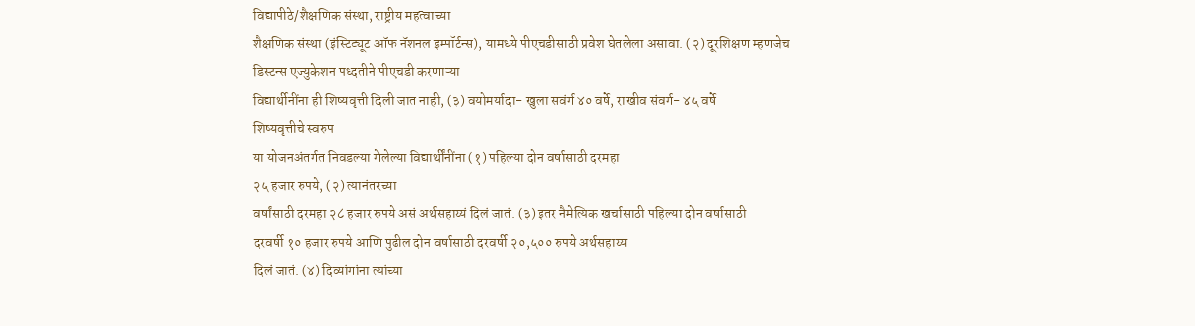विद्यापीठे/शैक्षणिक संस्था, राष्ट्रीय महत्वाच्या
शैक्षणिक संस्था (इंस्टिट्यूट ऑफ नॅशनल इम्पॉर्टन्स), यामध्ये पीएचडीसाठी प्रवेश घेतलेला असावा. (२) दूरशिक्षण म्हणजेच डिस्टन्स एज्युकेशन पध्दतीने पीएचडी करणाऱ्या
विद्यार्थीनींना ही शिष्यवृत्ती दिली जात नाही, (३) वयोमर्यादा- खुला सवंर्ग ४० वर्षे, राखीव संवर्ग- ४५ वर्षे
शिष्यवृत्तीचे स्वरुप
या योजनअंतर्गत निवडल्या गेलेल्या विद्यार्थींनींना (१) पहिल्या दोन वर्षासाठी दरमहा
२५ हजार रुपये, (२) त्यानंतरच्या
वर्षांसाठी दरमहा २८ हजार रुपये असं अर्थसहाय्यं दिलं जातं. (३) इतर नैमेत्यिक खर्चासाठी पहिल्या दोन वर्षासाठी
दरवर्षी १० हजार रुपये आणि पुढील दोन वर्षासाठी दरवर्षी २०,५०० रुपये अर्थसहाय्य
दिलं जातं. (४) दिव्यांगांना त्यांच्या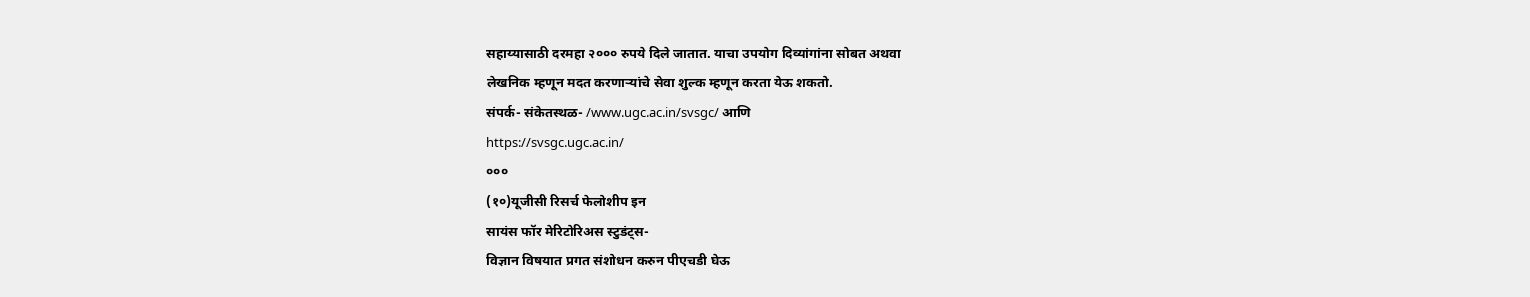सहाय्यासाठी दरमहा २००० रुपये दिले जातात. याचा उपयोग दिव्यांगांना सोबत अथवा
लेखनिक म्हणून मदत करणाऱ्यांचे सेवा शुल्क म्हणून करता येऊ शकतो.
संपर्क- संकेतस्थळ- /www.ugc.ac.in/svsgc/ आणि
https://svsgc.ugc.ac.in/
०००
(१०)यूजीसी रिसर्च फेलोशीप इन
सायंस फॉर मेरिटोरिअस स्टुडंट्स-
विज्ञान विषयात प्रगत संशोधन करुन पीएचडी घेऊ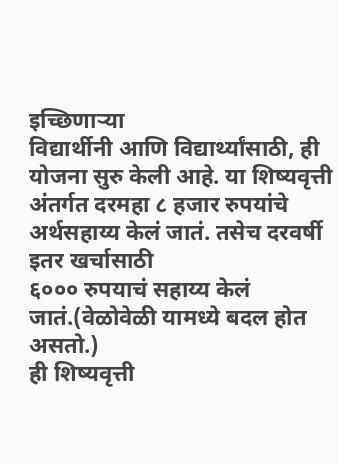इच्छिणाऱ्या
विद्यार्थीनी आणि विद्यार्थ्यांसाठी, ही योजना सुरु केली आहे. या शिष्यवृत्ती
अंतर्गत दरमहा ८ हजार रुपयांचे अर्थसहाय्य केलं जातं. तसेच दरवर्षी इतर खर्चासाठी
६००० रुपयाचं सहाय्य केलं जातं.(वेळोवेळी यामध्ये बदल होत असतो.)
ही शिष्यवृत्ती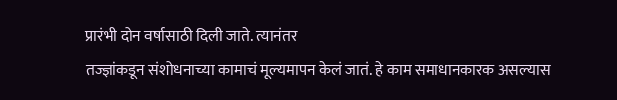प्रारंभी दोन वर्षासाठी दिली जाते. त्यानंतर
तज्ज्ञांकडून संशोधनाच्या कामाचं मूल्यमापन केलं जातं. हे काम समाधानकारक असल्यास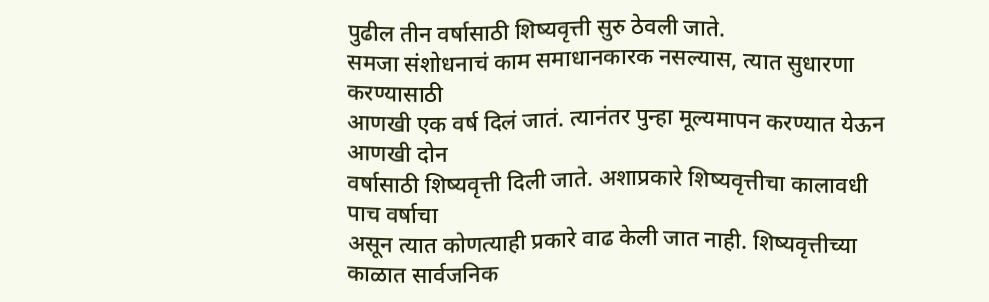पुढील तीन वर्षासाठी शिष्यवृत्ती सुरु ठेवली जाते.
समजा संशोधनाचं काम समाधानकारक नसल्यास, त्यात सुधारणा करण्यासाठी
आणखी एक वर्ष दिलं जातं. त्यानंतर पुन्हा मूल्यमापन करण्यात येऊन आणखी दोन
वर्षासाठी शिष्यवृत्ती दिली जाते. अशाप्रकारे शिष्यवृत्तीचा कालावधी पाच वर्षाचा
असून त्यात कोणत्याही प्रकारे वाढ केली जात नाही. शिष्यवृत्तीच्या काळात सार्वजनिक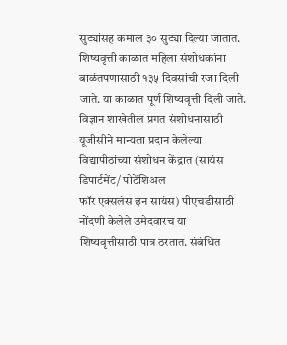सुट्यांसह कमाल ३० सुट्या दिल्या जातात. शिष्यवृत्ती काळात महिला संशोधकांना
बाळंतपणासाठी १३५ दिवसांची रजा दिली जाते. या काळात पूर्ण शिष्यवृत्ती दिली जाते.
विज्ञान शाखेतील प्रगत संशोधनासाठी यूजीसीने मान्यता प्रदान केलेल्या
विद्यापीठांच्या संशोधन केंद्रात (सायंस डिपार्टमेंट/ पोटेंशिअल
फॉर एक्सलंस इन सायंस) पीएचडीसाठी नोंदणी केलेले उमेदवारच या
शिष्यवृत्तीसाठी पात्र ठरतात. संबंधित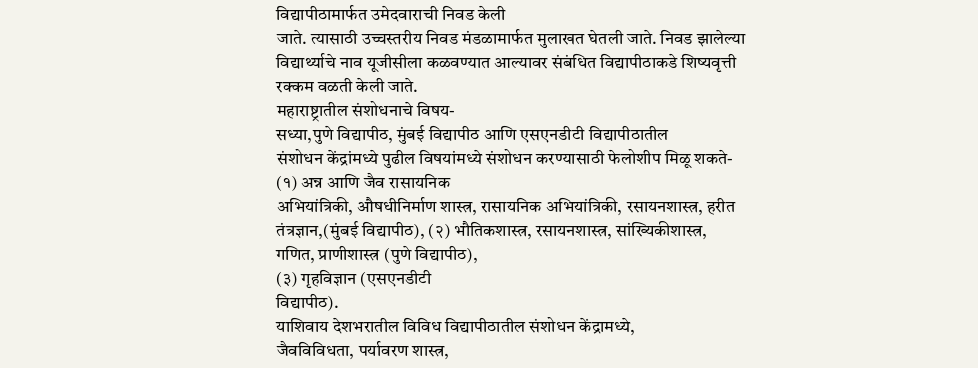विद्यापीठामार्फत उमेदवाराची निवड केली
जाते. त्यासाठी उच्चस्तरीय निवड मंडळामार्फत मुलाखत घेतली जाते. निवड झालेल्या
विद्यार्थ्याचे नाव यूजीसीला कळवण्यात आल्यावर संबंधित विद्यापीठाकडे शिष्यवृत्ती
रक्कम वळती केली जाते.
महाराष्ट्रातील संशोधनाचे विषय-
सध्या,पुणे विद्यापीठ, मुंबई विद्यापीठ आणि एसएनडीटी विद्यापीठातील
संशोधन केंद्रांमध्ये पुढील विषयांमध्ये संशोधन करण्यासाठी फेलोशीप मिळू शकते-
(१) अन्न आणि जैव रासायनिक
अभियांत्रिकी, औषधीनिर्माण शास्त्र, रासायनिक अभियांत्रिकी, रसायनशास्त्र, हरीत
तंत्रज्ञान,(मुंबई विद्यापीठ), (२) भौतिकशास्त्र, रसायनशास्त्र, सांख्यिकीशास्त्र,
गणित, प्राणीशास्त्र (पुणे विद्यापीठ),
(३) गृहविज्ञान (एसएनडीटी
विद्यापीठ).
याशिवाय देशभरातील विविध विद्यापीठातील संशोधन केंद्रामध्ये,
जैवविविधता, पर्यावरण शास्त्र,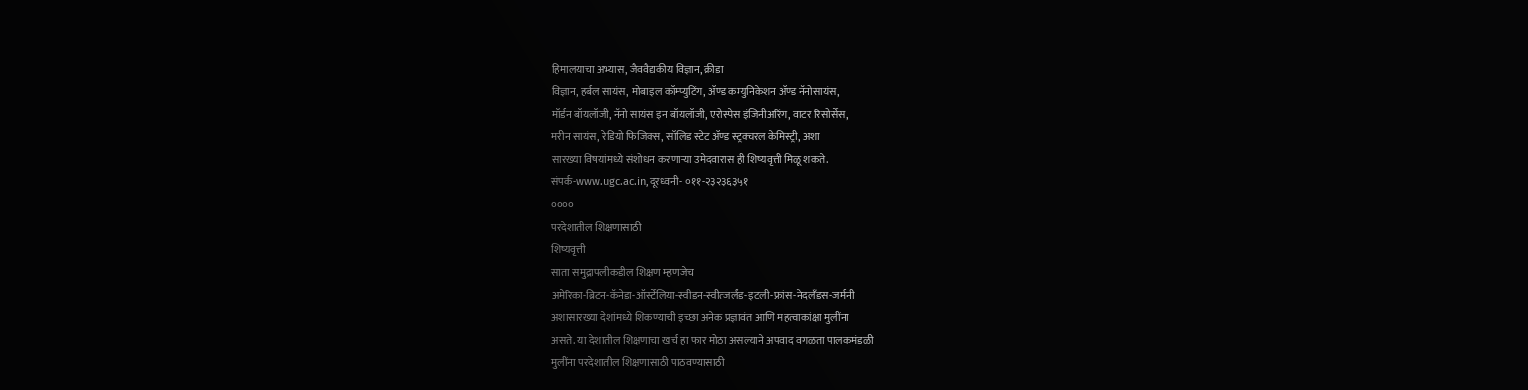हिमालयाचा अभ्यास, जैववैद्यकीय विज्ञान, क्रीडा
विज्ञान, हर्बल सायंस, मोबाइल कॉम्प्युटिंग, ॲण्ड कम्युनिकेशन ॲण्ड नॅनोसायंस,
मॉर्डन बॉयलॉजी, नॅनो सायंस इन बॉयलॉजी, एरोस्पेस इंजिनीअरिंग, वाटर रिसोर्सेस,
मरीन सायंस, रेडियो फिजिक्स, सॉलिड स्टेट ॲण्ड स्ट्रक्चरल केमिस्ट्री, अशा
सारख्या विषयांमध्ये संशोधन करणाऱ्या उमेदवारास ही शिष्यवृत्ती मिळू शकते.
संपर्क-www.ugc.ac.in,दूरध्वनी- ०११-२३२३६३५१
००००
परदेशातील शिक्षणासाठी
शिष्यवृत्ती
साता समुद्रापलीकडील शिक्षण म्हणजेच
अमेरिका-ब्रिटन-कॅनेडा-ऑर्स्टेलिया-स्वीडन-स्वीत्जर्लंड-इटली-फ्रांस-नेदलँडस-जर्मनी
अशासारख्या देशांमध्ये शिकण्याची इच्छा अनेक प्रज्ञावंत आणि महत्वाकांक्षा मुलींना
असते. या देशातील शिक्षणाचा खर्च हा फार मोठा असल्याने अपवाद वगळता पालकमंडळी
मुलींना परदेशातील शिक्षणासाठी पाठवण्यासाठी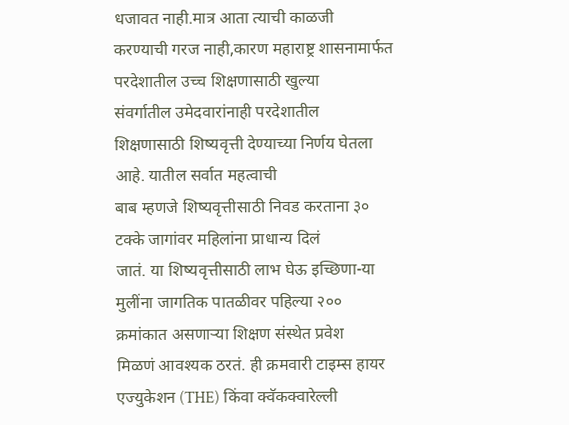धजावत नाही.मात्र आता त्याची काळजी
करण्याची गरज नाही,कारण महाराष्ट्र शासनामार्फत परदेशातील उच्च शिक्षणासाठी खुल्या
संवर्गातील उमेदवारांनाही परदेशातील
शिक्षणासाठी शिष्यवृत्ती देण्याच्या निर्णय घेतला आहे. यातील सर्वात महत्वाची
बाब म्हणजे शिष्यवृत्तीसाठी निवड करताना ३० टक्के जागांवर महिलांना प्राधान्य दिलं
जातं. या शिष्यवृत्तीसाठी लाभ घेऊ इच्छिणा-या मुलींना जागतिक पातळीवर पहिल्या २००
क्रमांकात असणाऱ्या शिक्षण संस्थेत प्रवेश
मिळणं आवश्यक ठरतं. ही क्रमवारी टाइम्स हायर एज्युकेशन (THE) किंवा क्वॅकक्वारेल्ली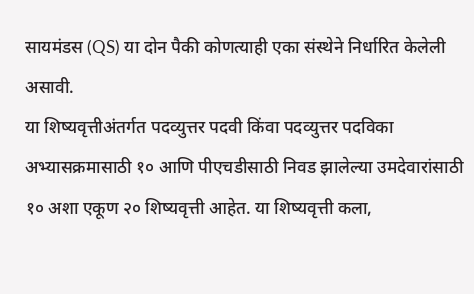सायमंडस (QS) या दोन पैकी कोणत्याही एका संस्थेने निर्धारित केलेली असावी.
या शिष्यवृत्तीअंतर्गत पदव्युत्तर पदवी किंवा पदव्युत्तर पदविका
अभ्यासक्रमासाठी १० आणि पीएचडीसाठी निवड झालेल्या उमदेवारांसाठी १० अशा एकूण २० शिष्यवृत्ती आहेत. या शिष्यवृत्ती कला,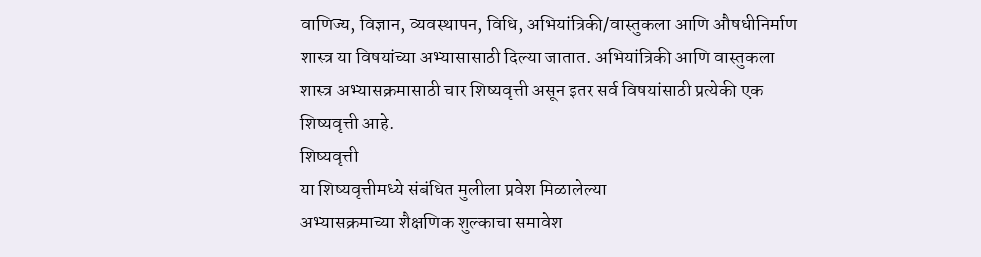वाणिज्य, विज्ञान, व्यवस्थापन, विधि, अभियांत्रिकी/वास्तुकला आणि औषधीनिर्माण
शास्त्र या विषयांच्या अभ्यासासाठी दिल्या जातात. अभियांत्रिकी आणि वास्तुकला
शास्त्र अभ्यासक्रमासाठी चार शिष्यवृत्ती असून इतर सर्व विषयांसाठी प्रत्येकी एक
शिष्यवृत्ती आहे.
शिष्यवृत्ती
या शिष्यवृत्तीमध्ये संबंधित मुलीला प्रवेश मिळालेल्या
अभ्यासक्रमाच्या शैक्षणिक शुल्काचा समावेश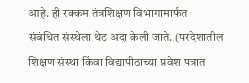आहे. ही रक्कम तंत्रशिक्षण विभागामार्फत
संबंधित संस्थेला थेट अदा केली जाते. (परदेशातील
शिक्षण संस्था किंवा विद्यापीठाच्या प्रवेश पत्रात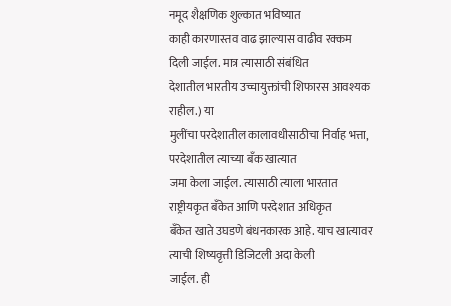नमूद शैक्षणिक शुल्कात भविष्यात
काही कारणास्तव वाढ झाल्यास वाढीव रक्कम दिली जाईल. मात्र त्यासाठी संबंधित
देशातील भारतीय उच्चायुक्तांची शिफारस आवश्यक राहील.) या
मुलींचा परदेशातील कालावधीसाठीचा निर्वाह भत्ता, परदेशातील त्याच्या बँक खात्यात
जमा केला जाईल. त्यासाठी त्याला भारतात राष्ट्रीयकृत बँकेत आणि परदेशात अधिकृत
बँकेत खाते उघडणे बंधनकारक आहे. याच खात्यावर त्याची शिष्यवृत्ती डिजिटली अदा केली
जाईल. ही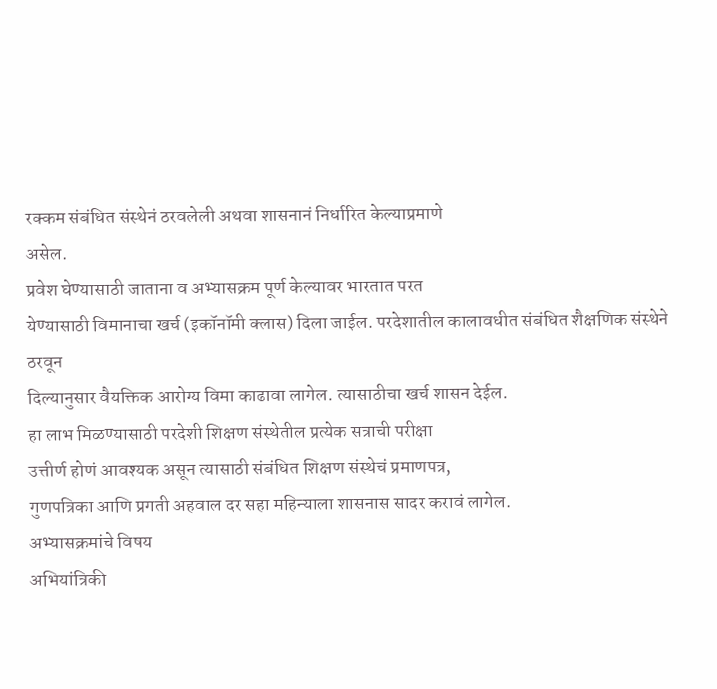रक्कम संबंधित संस्थेनं ठरवलेली अथवा शासनानं निर्धारित केल्याप्रमाणे
असेल.
प्रवेश घेण्यासाठी जाताना व अभ्यासक्रम पूर्ण केल्यावर भारतात परत
येण्यासाठी विमानाचा खर्च (इकॉनॉमी क्लास) दिला जाईल. परदेशातील कालावधीत संबंधित शैक्षणिक संस्थेने ठरवून
दिल्यानुसार वैयक्तिक आरोग्य विमा काढावा लागेल. त्यासाठीचा खर्च शासन देईल.
हा लाभ मिळण्यासाठी परदेशी शिक्षण संस्थेतील प्रत्येक सत्राची परीक्षा
उत्तीर्ण होणं आवश्यक असून त्यासाठी संबंधित शिक्षण संस्थेचं प्रमाणपत्र,
गुणपत्रिका आणि प्रगती अहवाल दर सहा महिन्याला शासनास सादर करावं लागेल.
अभ्यासक्रमांचे विषय
अभियांत्रिकी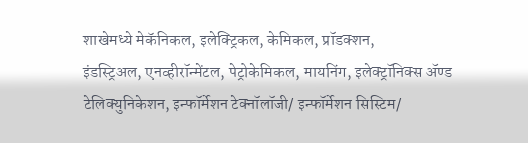शाखेमध्ये मेकॅनिकल, इलेक्ट्रिकल, केमिकल, प्रॉडक्शन,
इंडस्ट्रिअल, एनव्हीरॉन्मेंटल, पेट्रोकेमिकल, मायनिंग, इलेक्ट्रॉनिक्स ॲण्ड
टेलिक्युनिकेशन, इन्फॉर्मेशन टेक्नॉलॉजी/ इन्फॉर्मेशन सिस्टिम/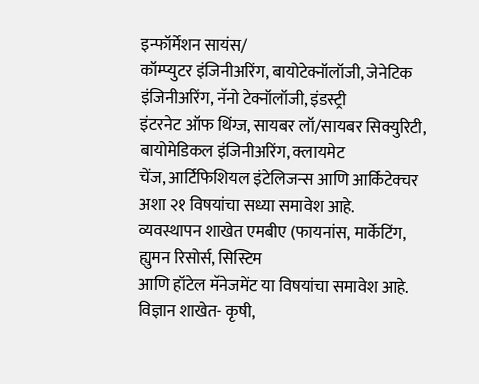इन्फॉर्मेशन सायंस/
कॉम्प्युटर इंजिनीअरिंग, बायोटेक्नॉलॉजी, जेनेटिक इंजिनीअरिंग, नॅनो टेक्नॉलॉजी, इंडस्ट्री
इंटरनेट ऑफ थिंग्ज, सायबर लॉ/सायबर सिक्युरिटी, बायोमेडिकल इंजिनीअरिंग, क्लायमेट
चेंज, आर्टिफिशियल इंटेलिजन्स आणि आर्किटेक्चर अशा २१ विषयांचा सध्या समावेश आहे.
व्यवस्थापन शाखेत एमबीए (फायनांस, मार्केटिंग, ह्युमन रिसोर्स, सिस्टिम
आणि हॉटेल मॅनेजमेंट या विषयांचा समावेश आहे.
विज्ञान शाखेत- कृषी,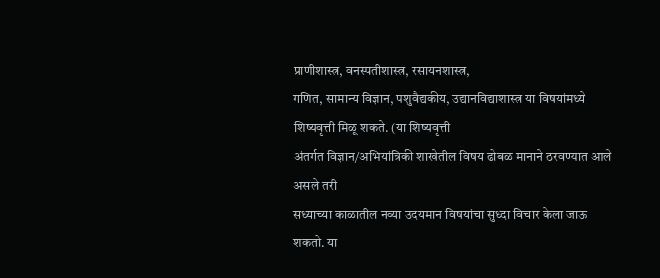प्राणीशास्त्र, वनस्पतीशास्त्र, रसायनशास्त्र,
गणित, सामान्य विज्ञान, पशुवैद्यकीय, उद्यानविद्याशास्त्र या विषयांमध्ये
शिष्यवृत्ती मिळू शकते. (या शिष्यवृत्ती
अंतर्गत विज्ञान/अभियांत्रिकी शाखेतील विषय ढोबळ मानाने ठरवण्यात आले असले तरी
सध्याच्या काळातील नव्या उदयमान विषयांचा सुध्दा विचार केला जाऊ शकतो. या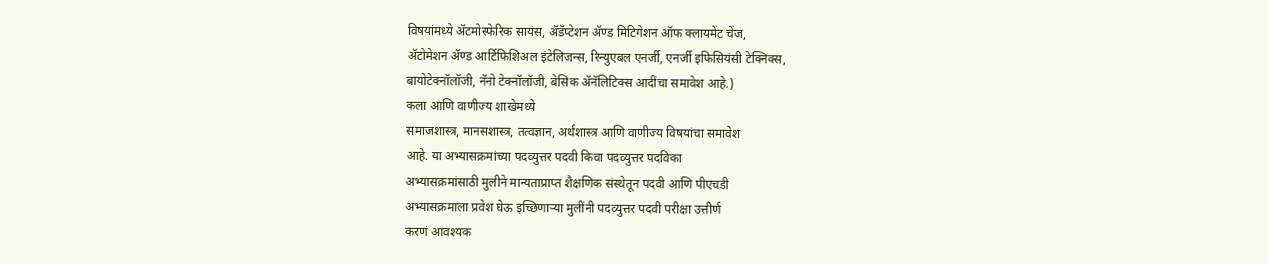विषयांमध्ये ॲटमोस्फेरिक सायंस, ॲडॅप्टेशन ॲण्ड मिटिगेशन ऑफ क्लायमेंट चेंज,
ॲटोमेशन ॲण्ड आर्टिफिशिअल इंटेलिजन्स, रिन्युएबल एनर्जी, एनर्जी इफिसियंसी टेक्निक्स,
बायोटेक्नॉलॉजी, नॅनो टेक्नॉलॉजी, बेसिक ॲनॅलिटिक्स आदींचा समावेश आहे.)
कला आणि वाणीज्य शाखेमध्ये
समाजशास्त्र, मानसशास्त्र, तत्वज्ञान, अर्थशास्त्र आणि वाणीज्य विषयांचा समावेश
आहे. या अभ्यासक्रमांच्या पदव्युत्तर पदवी किवा पदव्युत्तर पदविका
अभ्यासक्रमांसाठी मुलीने मान्यताप्राप्त शैक्षणिक संस्थेतून पदवी आणि पीएचडी
अभ्यासक्रमाला प्रवेश घेऊ इच्छिणाऱ्या मुलींनी पदव्युत्तर पदवी परीक्षा उत्तीर्ण
करणं आवश्यक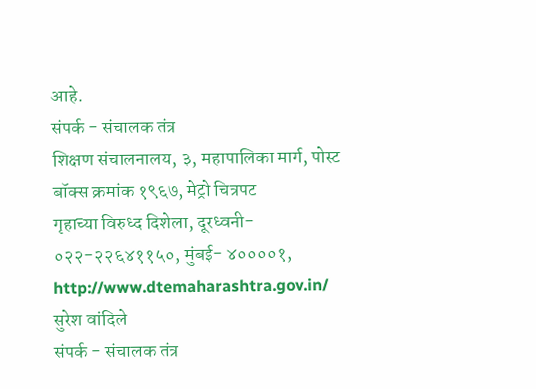आहे.
संपर्क - संचालक तंत्र
शिक्षण संचालनालय, ३, महापालिका मार्ग, पोस्ट बॉक्स क्रमांक १९६७, मेट्रो चित्रपट
गृहाच्या विरुध्द दिशेला, दूरध्वनी- ०२२-२२६४११५०, मुंबई- ४००००१, http://www.dtemaharashtra.gov.in/
सुरेश वांदिले
संपर्क - संचालक तंत्र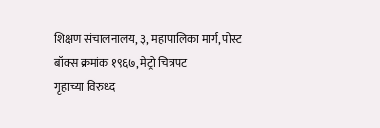शिक्षण संचालनालय, ३, महापालिका मार्ग, पोस्ट बॉक्स क्रमांक १९६७, मेट्रो चित्रपट
गृहाच्या विरुध्द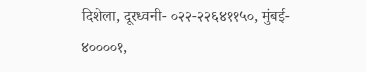दिशेला, दूरध्वनी- ०२२-२२६४११५०, मुंबई- ४००००१,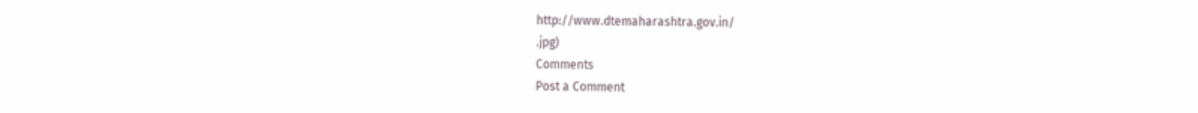http://www.dtemaharashtra.gov.in/
.jpg)
Comments
Post a Comment